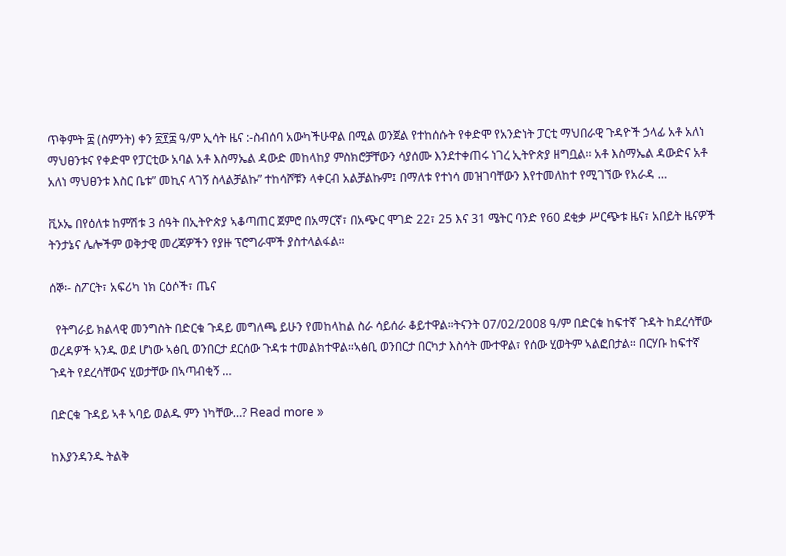ጥቅምት ፰ (ስምንት) ቀን ፳፻፰ ዓ/ም ኢሳት ዜና :-ስብሰባ አውካችሁዋል በሚል ወንጀል የተከሰሱት የቀድሞ የአንድነት ፓርቲ ማህበራዊ ጉዳዮች ኃላፊ አቶ አለነ ማህፀንቱና የቀድሞ የፓርቲው አባል አቶ እስማኤል ዳውድ መከላከያ ምስክሮቻቸውን ሳያሰሙ እንደተቀጠሩ ነገረ ኢትዮጵያ ዘግቧል፡፡ አቶ እስማኤል ዳውድና አቶ አለነ ማህፀንቱ እስር ቤቱ” መኪና ላገኝ ስላልቻልኩ” ተከሳሾቹን ላቀርብ አልቻልኩም፤ በማለቱ የተነሳ መዝገባቸውን እየተመለከተ የሚገኘው የአራዳ …

ቪኦኤ በየዕለቱ ከምሽቱ 3 ሰዓት በኢትዮጵያ ኣቆጣጠር ጀምሮ በአማርኛ፣ በአጭር ሞገድ 22፣ 25 እና 31 ሜትር ባንድ የ60 ደቂቃ ሥርጭቱ ዜና፣ አበይት ዜናዎች ትንታኔና ሌሎችም ወቅታዊ መረጃዎችን የያዙ ፕሮግራሞች ያስተላልፋል።

ሰኞ፡- ስፖርት፣ አፍሪካ ነክ ርዕሶች፣ ጤና

  የትግራይ ክልላዊ መንግስት በድርቁ ጉዳይ መግለጫ ይሁን የመከላከል ስራ ሳይሰራ ቆይተዋል።ትናንት 07/02/2008 ዓ/ም በድርቁ ከፍተኛ ጉዳት ከደረሳቸው ወረዳዎች ኣንዱ ወደ ሆነው ኣፅቢ ወንበርታ ደርሰው ጉዳቱ ተመልክተዋል።ኣፅቢ ወንበርታ በርካታ እስሳት ሙተዋል፣ የሰው ሂወትም ኣልፎበታል። በርሃቡ ከፍተኛ ጉዳት የደረሳቸውና ሂወታቸው በኣጣብቂኝ …

በድርቁ ጉዳይ ኣቶ ኣባይ ወልዱ ምን ነካቸው…? Read more »

ከእያንዳንዱ ትልቅ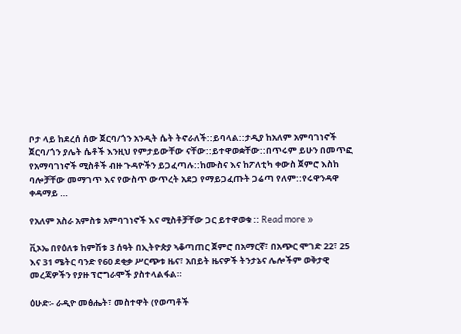ቦታ ላይ ከደረሰ ሰው ጀርባ/ጎን አንዲት ሴት ትኖራለች::ይባላል::ታዲያ ከአለም አምባገነኖች ጀርባ/ጎን ያሌት ሴቶች እንዚህ የምታይውቸው ናቸው::ይተዋወቋቸው::በጥሩም ይሁን በመጥፎ የአማባገነኖች ሚስቶች ብዙ ጉዳዮችን ይጋፈጣሉ::ከሙስና እና ከፖለቲካ ቀውስ ጀምሮ እስከ ባሎቻቸው መማገጥ እና የውስጥ ውጥረት አደጋ የማይጋፈጡት ጋሬጣ የለም::የሩዋንዳዋ ቀዳማይ …

የአለም አስራ አምስቱ አምባገነኖች እና ሚስቶቻቸው ጋር ይተዋወቁ :: Read more »

ቪኦኤ በየዕለቱ ከምሽቱ 3 ሰዓት በኢትዮጵያ ኣቆጣጠር ጀምሮ በአማርኛ፣ በአጭር ሞገድ 22፣ 25 እና 31 ሜትር ባንድ የ60 ደቂቃ ሥርጭቱ ዜና፣ አበይት ዜናዎች ትንታኔና ሌሎችም ወቅታዊ መረጃዎችን የያዙ ፕሮግራሞች ያስተላልፋል።

ዕሁድ፡- ራዲዮ መፅሔት፣ መስተዋት (የወጣቶች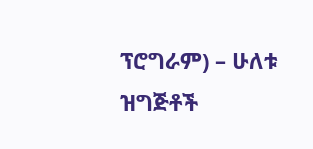ፕሮግራም) – ሁለቱ ዝግጅቶች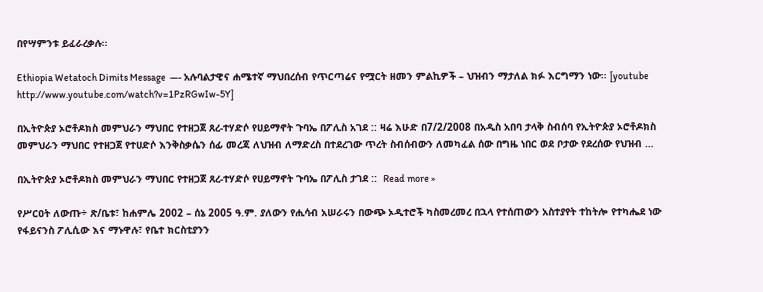በየሣምንቱ ይፈራረቃሉ፡፡

Ethiopia Wetatoch Dimits Message  —- አሉባልታዊና ሐሜተኛ ማህበረሰብ የጥርጣሬና የሟርት ዘመን ምልኪዎች – ህዝብን ማታለል ክፉ እርግማን ነው፡፡ [youtube http://www.youtube.com/watch?v=1PzRGwIw-5Y]

በኢትዮጵያ ኦሮቶዶክስ መምህራን ማህበር የተዘጋጀ ጸረ-ተሃድሶ የሀይማኖት ጉባኤ በፖሊስ አገደ :: ዛሬ እሁድ በ7/2/2008 በአዲስ አበባ ታላቅ ስብሰባ የኢትዮጵያ ኦሮቶዶክስ መምህራን ማህበር የተዘጋጀ የተሀድሶ እንቅስቃሴን ሰፊ መረጃ ለህዝብ ለማድረስ በተደረገው ጥረት ስብሰብውን ለመካፈል ሰው በግዜ ነበር ወደ ቦታው የደረሰው የህዝብ …

በኢትዮጵያ ኦሮቶዶክስ መምህራን ማህበር የተዘጋጀ ጸረ-ተሃድሶ የሀይማኖት ጉባኤ በፖሊስ ታገደ ::  Read more »

የሥርዐት ለውጡ÷ ጽ/ቤቱ፣ ከሐምሌ 2002 – ሰኔ 2005 ዓ.ም. ያለውን የሒሳብ አሠራሩን በውጭ ኦዲተሮች ካስመረመረ በኋላ የተሰጠውን አስተያየት ተከትሎ የተካሔደ ነው የፋይናንስ ፖሊሲው እና ማኑዋሉ፣ የቤተ ክርስቲያንን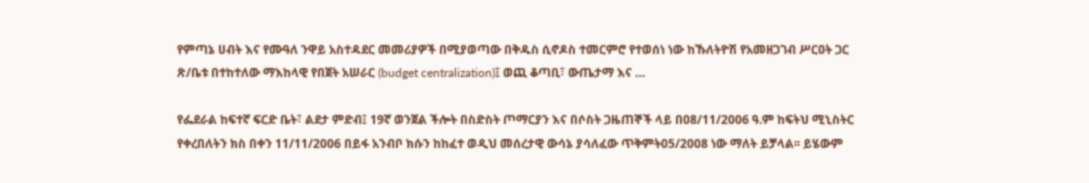የምጣኔ ሀብት እና የሙዓለ ንዋይ አስተዳደር መመሪያዎች በሚያወጣው በቅዱስ ሲኖዶስ ተመርምሮ የተወሰነ ነው ከኹለትዮሽ የአመዘጋገብ ሥርዐት ጋር ጽ/ቤቱ በተከተለው ማእከላዊ የበጀት አሠራር (budget centralization)፤ ወጪ ቆጣቢ፣ ውጤታማ እና …

የፌደራል ከፍተኛ ፍርድ ቤት፣ ልደታ ምድብ፤ 19ኛ ወንጀል ችሎት በስድስት ጦማርያን እና በሶስት ጋዜጠኞች ላይ በ08/11/2006 ዓ.ም ከፍትህ ሚኒስትር የቀረበለትን ክስ በቀን 11/11/2006 በይፋ አንብቦ ክሱን ከከፈተ ወዲህ መሰረታዊ ውሳኔ ያሳለፈው ጥቅምት05/2008 ነው ማለት ይቻላል፡፡ ይሄውም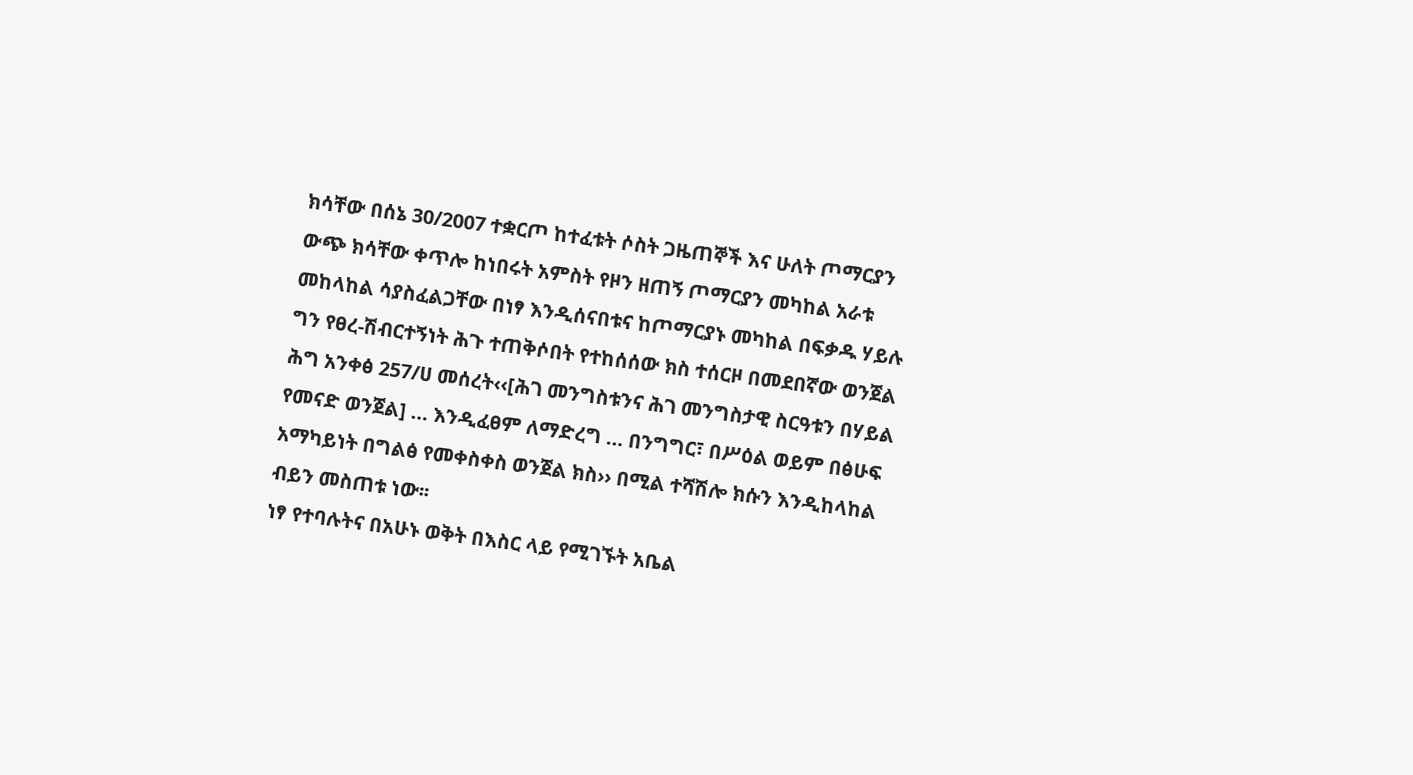ክሳቸው በሰኔ 30/2007 ተቋርጦ ከተፈቱት ሶስት ጋዜጠኞች እና ሁለት ጦማርያን ውጭ ክሳቸው ቀጥሎ ከነበሩት አምስት የዞን ዘጠኝ ጦማርያን መካከል አራቱ መከላከል ሳያስፈልጋቸው በነፃ እንዲሰናበቱና ከጦማርያኑ መካከል በፍቃዱ ሃይሉ ግን የፀረ-ሽብርተኝነት ሕጉ ተጠቅሶበት የተከሰሰው ክስ ተሰርዞ በመደበኛው ወንጀል ሕግ አንቀፅ 257/ሀ መሰረት‹‹[ሕገ መንግስቱንና ሕገ መንግስታዊ ስርዓቱን በሃይል የመናድ ወንጀል] … እንዲፈፀም ለማድረግ … በንግግር፣ በሥዕል ወይም በፅሁፍ አማካይነት በግልፅ የመቀስቀስ ወንጀል ክስ›› በሚል ተሻሽሎ ክሱን እንዲከላከል ብይን መስጠቱ ነው፡፡
ነፃ የተባሉትና በአሁኑ ወቅት በእስር ላይ የሚገኙት አቤል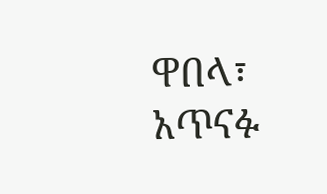ዋበላ፣ አጥናፉ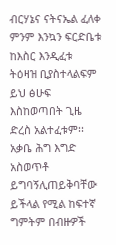ብርሃኔና ናትናኤል ፈለቀ ምንም እንኳን ፍርድቤቱ ከእስር እንዲፈቱ ትዕዛዝ ቢያስተላልፍም ይህ ፅሁፍ እስከወጣበት ጊዜ ድረስ አልተፈቱም፡፡ አቃቤ ሕግ እግድ አስወጥቶ ይግባኝሊጠይቅባቸው ይችላል የሚል ከፍተኛ ግምትም በብዙዎች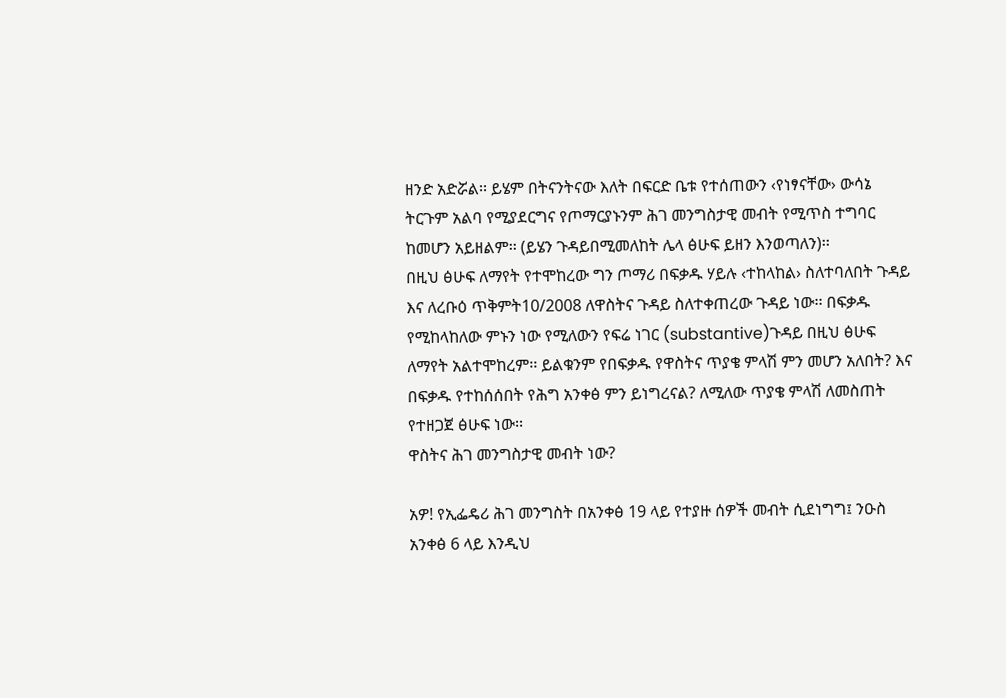ዘንድ አድሯል፡፡ ይሄም በትናንትናው እለት በፍርድ ቤቱ የተሰጠውን ‹የነፃናቸው› ውሳኔ ትርጉም አልባ የሚያደርግና የጦማርያኑንም ሕገ መንግስታዊ መብት የሚጥስ ተግባር ከመሆን አይዘልም፡፡ (ይሄን ጉዳይበሚመለከት ሌላ ፅሁፍ ይዘን እንወጣለን)፡፡
በዚህ ፅሁፍ ለማየት የተሞከረው ግን ጦማሪ በፍቃዱ ሃይሉ ‹ተከላከል› ስለተባለበት ጉዳይ እና ለረቡዕ ጥቅምት10/2008 ለዋስትና ጉዳይ ስለተቀጠረው ጉዳይ ነው፡፡ በፍቃዱ የሚከላከለው ምኑን ነው የሚለውን የፍሬ ነገር (substantive)ጉዳይ በዚህ ፅሁፍ ለማየት አልተሞከረም፡፡ ይልቁንም የበፍቃዱ የዋስትና ጥያቄ ምላሽ ምን መሆን አለበት? እና በፍቃዱ የተከሰሰበት የሕግ አንቀፅ ምን ይነግረናል? ለሚለው ጥያቄ ምላሽ ለመስጠት የተዘጋጀ ፅሁፍ ነው፡፡
ዋስትና ሕገ መንግስታዊ መብት ነው?

አዎ! የኢፌዴሪ ሕገ መንግስት በአንቀፅ 19 ላይ የተያዙ ሰዎች መብት ሲደነግግ፤ ንዑስ አንቀፅ 6 ላይ እንዲህ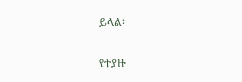ይላል፡

የተያዙ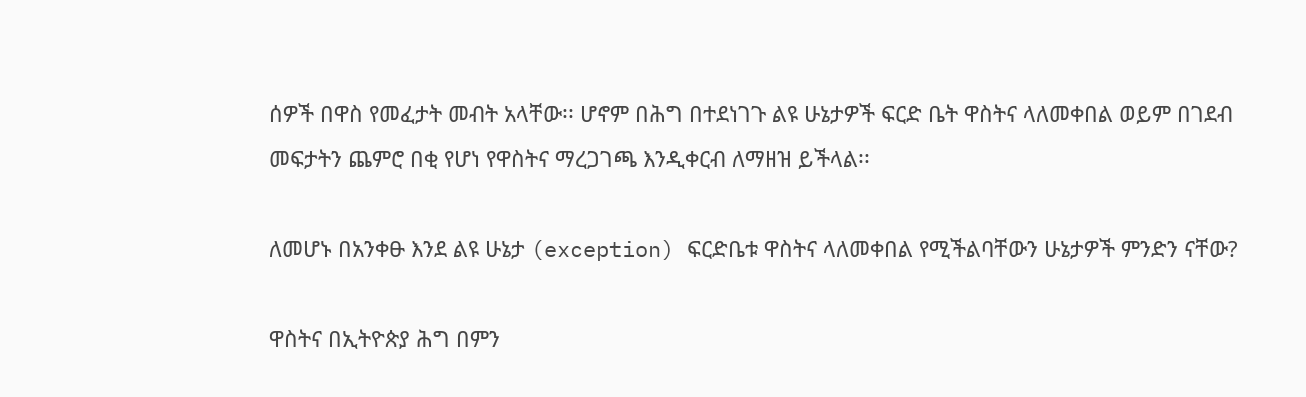ሰዎች በዋስ የመፈታት መብት አላቸው፡፡ ሆኖም በሕግ በተደነገጉ ልዩ ሁኔታዎች ፍርድ ቤት ዋስትና ላለመቀበል ወይም በገደብ መፍታትን ጨምሮ በቂ የሆነ የዋስትና ማረጋገጫ እንዲቀርብ ለማዘዝ ይችላል፡፡

ለመሆኑ በአንቀፁ እንደ ልዩ ሁኔታ (exception) ፍርድቤቱ ዋስትና ላለመቀበል የሚችልባቸውን ሁኔታዎች ምንድን ናቸው?

ዋስትና በኢትዮጵያ ሕግ በምን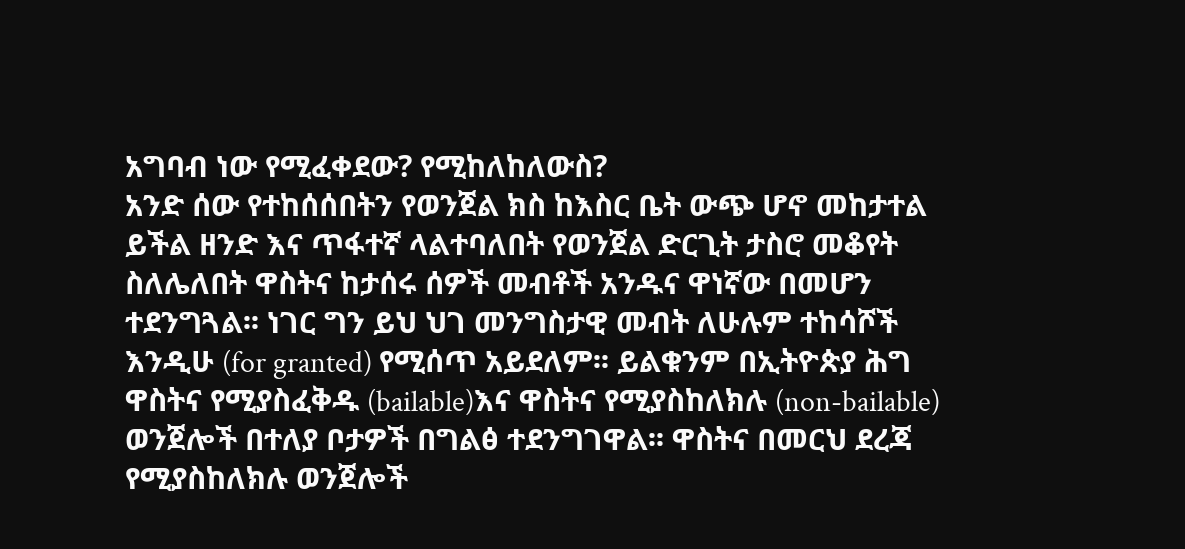አግባብ ነው የሚፈቀደው? የሚከለከለውስ?
አንድ ሰው የተከሰሰበትን የወንጀል ክስ ከእስር ቤት ውጭ ሆኖ መከታተል ይችል ዘንድ እና ጥፋተኛ ላልተባለበት የወንጀል ድርጊት ታስሮ መቆየት ስለሌለበት ዋስትና ከታሰሩ ሰዎች መብቶች አንዱና ዋነኛው በመሆን ተደንግጓል፡፡ ነገር ግን ይህ ህገ መንግስታዊ መብት ለሁሉም ተከሳሾች እንዲሁ (for granted) የሚሰጥ አይደለም፡፡ ይልቁንም በኢትዮጵያ ሕግ ዋስትና የሚያስፈቅዱ (bailable)እና ዋስትና የሚያስከለክሉ (non-bailable) ወንጀሎች በተለያ ቦታዎች በግልፅ ተደንግገዋል፡፡ ዋስትና በመርህ ደረጃ የሚያስከለክሉ ወንጀሎች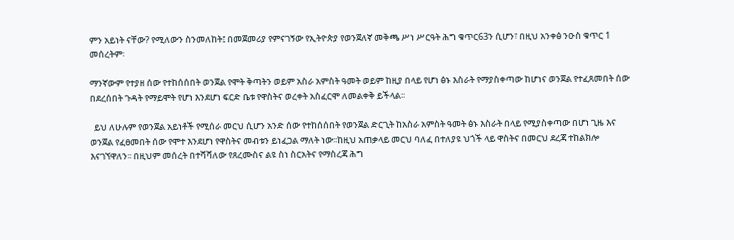ምን አይነት ናቸው? የሚለውን ስንመለከት፤ በመጀመሪያ የምናገኝው የኢትዮጵያ የወንጀለኛ መቅጫ ሥነ ሥርዓት ሕግ ቁጥር63ን ሲሆን፣ በዚህ አንቀፅ ንዑስ ቁጥር 1 መሰረትም፡

ማንኛውም የተያዘ ሰው የተከሰሰበት ወንጀል የሞት ቅጣትን ወይም አስራ አምስት ዓመት ወይም ከዚያ በላይ የሆነ ፅኑ እስራት የማያስቀጣው ከሆነና ወንጀል የተፈጸመበት ሰው በደረሰበት ጉዳት የማይሞት የሆነ እንደሆነ ፍርድ ቤቱ የዋስትና ወረቀት አስፈርሞ ለመልቀቅ ይችላል፡፡

  ይህ ለሁሉም የወንጀል አይነቶች የሚሰራ መርህ ሲሆን አንድ ሰው የተከሰሰበት የወንጀል ድርጊት ከአስራ አምስት ዓመት ፅኑ እስራት በላይ የሚያስቀጣው በሆነ ጊዜ እና ወንጀል የፈፀመበት ሰው የሞተ እንደሆነ የዋስትና መብቱን ይነፈጋል ማለት ነው፡፡ከዚህ አጠቃላይ መርህ ባለፈ በተለያዩ ህጎች ላይ ዋስትና በመርህ ደረጃ ተከልክሎ እናገኘዋለን፡፡ በዚህም መሰረት በተሻሻለው የጸረሙስና ልዩ ስነ ስርአትና የማስረጃ ሕግ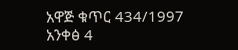አዋጅ ቁጥር 434/1997 አንቀፅ 4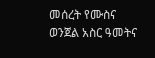መሰረት የሙስና ወንጀል አስር ዓመትና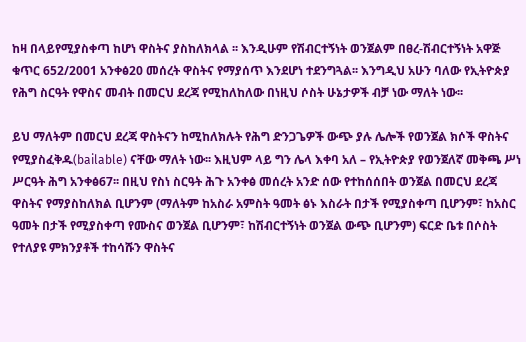ከዛ በላይየሚያስቀጣ ከሆነ ዋስትና ያስከለክላል ፡፡ እንዲሁም የሽብርተኝነት ወንጀልም በፀረ-ሽብርተኝነት አዋጅ ቁጥር 652/2001 አንቀፅ20 መሰረት ዋስትና የማያሰጥ እንደሆነ ተደንግጓል፡፡ እንግዲህ አሁን ባለው የኢትዮጵያ የሕግ ስርዓት የዋስና መብት በመርህ ደረጃ የሚከለከለው በነዚህ ሶስት ሁኔታዎች ብቻ ነው ማለት ነው፡፡

ይህ ማለትም በመርህ ደረጃ ዋስትናን ከሚከለክሉት የሕግ ድንጋጌዎች ውጭ ያሉ ሌሎች የወንጀል ክሶች ዋስትና የሚያስፈቅዱ(bailable) ናቸው ማለት ነው፡፡ እዚህም ላይ ግን ሌላ እቀባ አለ – የኢትዮጵያ የወንጀለኛ መቅጫ ሥነ ሥርዓት ሕግ አንቀፅ67፡፡ በዚህ የስነ ስርዓት ሕጉ አንቀፅ መሰረት አንድ ሰው የተከሰሰበት ወንጀል በመርህ ደረጃ ዋስትና የማያስከለክል ቢሆንም (ማለትም ከአስራ አምስት ዓመት ፅኑ እስራት በታች የሚያስቀጣ ቢሆንም፣ ከአስር ዓመት በታች የሚያስቀጣ የሙስና ወንጀል ቢሆንም፣ ከሽብርተኝነት ወንጀል ውጭ ቢሆንም) ፍርድ ቤቱ በሶስት የተለያዩ ምክንያቶች ተከሳሹን ዋስትና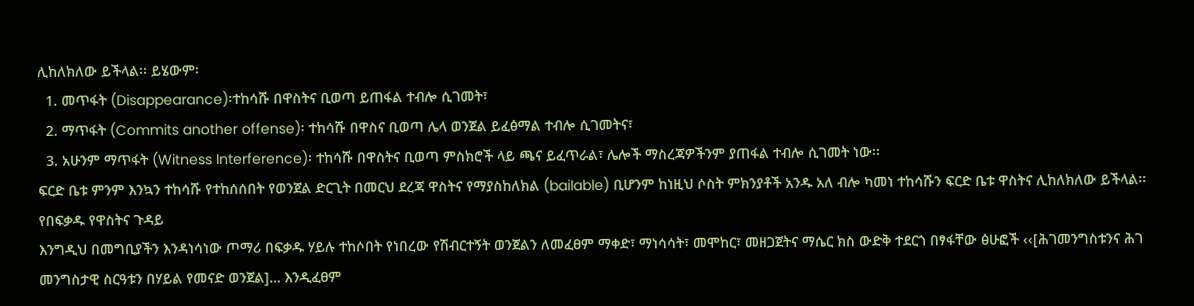ሊከለክለው ይችላል፡፡ ይሄውም፡
  1. መጥፋት (Disappearance)፡ተከሳሹ በዋስትና ቢወጣ ይጠፋል ተብሎ ሲገመት፣
  2. ማጥፋት (Commits another offense)፡ ተከሳሹ በዋስና ቢወጣ ሌላ ወንጀል ይፈፅማል ተብሎ ሲገመትና፣
  3. አሁንም ማጥፋት (Witness Interference)፡ ተከሳሹ በዋስትና ቢወጣ ምስክሮች ላይ ጫና ይፈጥራል፣ ሌሎች ማስረጃዎችንም ያጠፋል ተብሎ ሲገመት ነው፡፡
ፍርድ ቤቱ ምንም እንኳን ተከሳሹ የተከሰሰበት የወንጀል ድርጊት በመርህ ደረጃ ዋስትና የማያስከለክል (bailable) ቢሆንም ከነዚህ ሶስት ምክንያቶች አንዱ አለ ብሎ ካመነ ተከሳሹን ፍርድ ቤቱ ዋስትና ሊከለክለው ይችላል፡፡
የበፍቃዱ የዋስትና ጉዳይ
እንግዲህ በመግቢያችን እንዳነሳነው ጦማሪ በፍቃዱ ሃይሉ ተከሶበት የነበረው የሽብርተኝት ወንጀልን ለመፈፀም ማቀድ፣ ማነሳሳት፣ መሞከር፣ መዘጋጀትና ማሴር ክስ ውድቅ ተደርጎ በፃፋቸው ፅሁፎች ‹‹[ሕገመንግስቱንና ሕገ መንግስታዊ ስርዓቱን በሃይል የመናድ ወንጀል]… እንዲፈፀም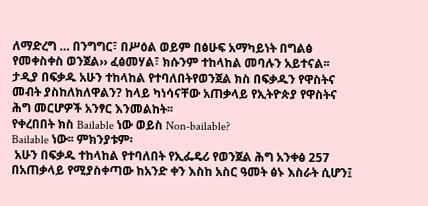ለማድረግ … በንግግር፣ በሥዕል ወይም በፅሁፍ አማካይነት በግልፅ የመቀስቀስ ወንጀል›› ፈፅመሃል፣ ክሱንም ተከላከል መባሉን አይተናል፡፡ ታዲያ በፍቃዱ አሁን ተከላከል የተባለበትየወንጀል ክስ በፍቃዱን የዋስትና መብት ያስከለክለዋልን? ከላይ ካነሳናቸው አጠቃላይ የኢትዮጵያ የዋስትና ሕግ መርሆዎች አንፃር እንመልከት፡፡
የቀረበበት ክስ Bailable ነው ወይስ Non-bailable?
Bailable ነው፡፡ ምክንያቱም፡
 አሁን በፍቃዱ ተከላከል የተባለበት የኢፌዴሪ የወንጀል ሕግ አንቀፅ 257 በአጠቃላይ የሚያስቀጣው ከአንድ ቀን እስከ አስር ዓመት ፅኑ እስራት ሲሆን፤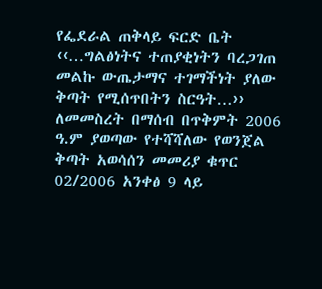የፌደራል ጠቅላይ ፍርድ ቤት ‹‹…ግልፅነትና ተጠያቂነትን ባረጋገጠ መልኩ ውጤታማና ተገማችነት ያለው ቅጣት የሚሰጥበትን ስርዓት…›› ለመመስረት በማሰብ በጥቅምት 2006 ዓ.ም ያወጣው የተሻሻለው የወንጀል ቅጣት አወሳሰን መመሪያ ቁጥር 02/2006 አንቀፅ 9 ላይ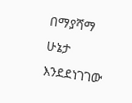በማያሻማ ሁኔታ እንደደነገገው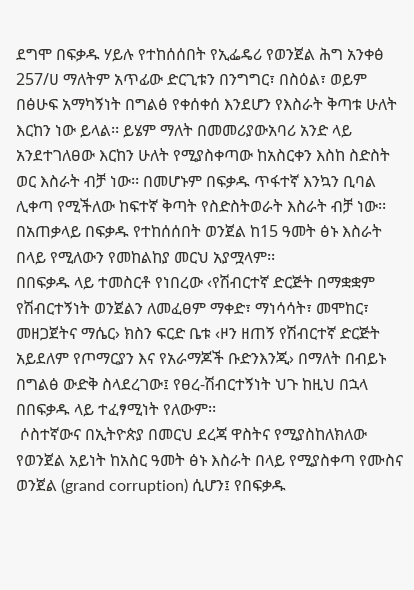ደግሞ በፍቃዱ ሃይሉ የተከሰሰበት የኢፌዴሪ የወንጀል ሕግ አንቀፅ 257/ሀ ማለትም አጥፊው ድርጊቱን በንግግር፣ በስዕል፣ ወይም በፅሁፍ አማካኝነት በግልፅ የቀሰቀሰ እንደሆን የእስራት ቅጣቱ ሁለት እርከን ነው ይላል፡፡ ይሄም ማለት በመመሪያውአባሪ አንድ ላይ አንደተገለፀው እርከን ሁለት የሚያስቀጣው ከአስርቀን እስከ ስድስት ወር እስራት ብቻ ነው፡፡ በመሆኑም በፍቃዱ ጥፋተኛ እንኳን ቢባል ሊቀጣ የሚችለው ከፍተኛ ቅጣት የስድስትወራት እስራት ብቻ ነው፡፡ በአጠቃላይ በፍቃዱ የተከሰሰበት ወንጀል ከ15 ዓመት ፅኑ እስራት በላይ የሚለውን የመከልከያ መርህ አያሟላም፡፡
በበፍቃዱ ላይ ተመስርቶ የነበረው ‹የሽብርተኛ ድርጅት በማቋቋም የሽብርተኝነት ወንጀልን ለመፈፀም ማቀድ፣ ማነሳሳት፣ መሞከር፣ መዘጋጀትና ማሴር› ክስን ፍርድ ቤቱ ‹ዞን ዘጠኝ የሽብርተኛ ድርጅት አይደለም የጦማርያን እና የአራማጆች ቡድንእንጂ› በማለት በብይኑ በግልፅ ውድቅ ስላደረገው፤ የፀረ-ሽብርተኝነት ህጉ ከዚህ በኋላ በበፍቃዱ ላይ ተፈፃሚነት የለውም፡፡
 ሶስተኛውና በኢትዮጵያ በመርህ ደረጃ ዋስትና የሚያስከለክለው የወንጀል አይነት ከአስር ዓመት ፅኑ እስራት በላይ የሚያስቀጣ የሙስና ወንጀል (grand corruption) ሲሆን፤ የበፍቃዱ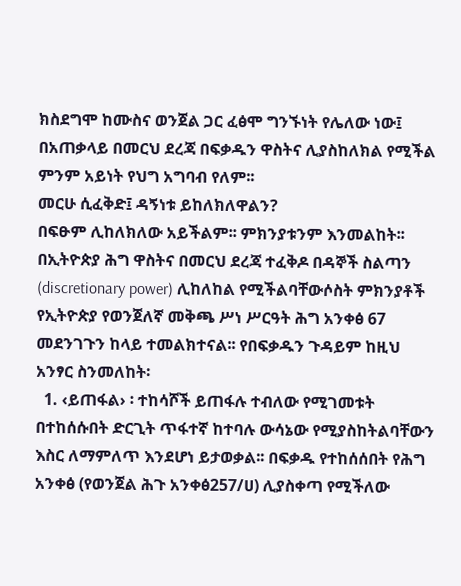ክስደግሞ ከሙስና ወንጀል ጋር ፈፅሞ ግንኙነት የሌለው ነው፤
በአጠቃላይ በመርህ ደረጃ በፍቃዱን ዋስትና ሊያስከለክል የሚችል ምንም አይነት የህግ አግባብ የለም፡፡
መርሁ ሲፈቅድ፤ ዳኝነቱ ይከለክለዋልን?
በፍፁም ሊከለክለው አይችልም፡፡ ምክንያቱንም እንመልከት፡፡
በኢትዮጵያ ሕግ ዋስትና በመርህ ደረጃ ተፈቅዶ በዳኞች ስልጣን (discretionary power) ሊከለከል የሚችልባቸውሶስት ምክንያቶች የኢትዮጵያ የወንጀለኛ መቅጫ ሥነ ሥርዓት ሕግ አንቀፅ 67 መደንገጉን ከላይ ተመልክተናል፡፡ የበፍቃዱን ጉዳይም ከዚህ አንፃር ስንመለከት፡
  1. ‹ይጠፋል› ፡ ተከሳሾች ይጠፋሉ ተብለው የሚገመቱት በተከሰሱበት ድርጊት ጥፋተኛ ከተባሉ ውሳኔው የሚያስከትልባቸውን እስር ለማምለጥ እንደሆነ ይታወቃል፡፡ በፍቃዱ የተከሰሰበት የሕግ አንቀፅ (የወንጀል ሕጉ አንቀፅ257/ሀ) ሊያስቀጣ የሚችለው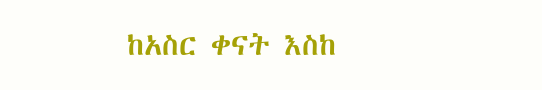ከአስር ቀናት እስከ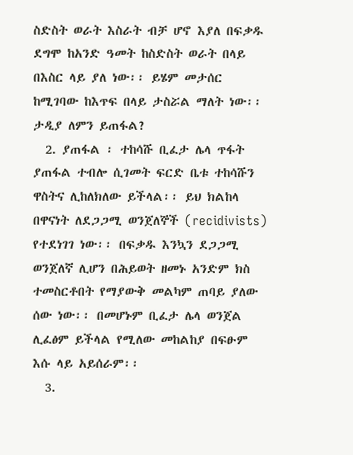ስድስት ወራት እስራት ብቻ ሆኖ እያለ በፍቃዱ ደግሞ ከአንድ ዓመት ከስድስት ወራት በላይ በእስር ላይ ያለ ነው፡፡ ይሄም መታሰር ከሚገባው ከእጥፍ በላይ ታስሯል ማለት ነው፡፡ ታዲያ ለምን ይጠፋል?
  2. ያጠፋል ፡ ተከሳሹ ቢፈታ ሌላ ጥፋት ያጠፋል ተብሎ ሲገመት ፍርድ ቤቱ ተከሳሹን ዋስትና ሊከለክለው ይችላል፡፡ ይህ ክልከላ በዋናነት ለደጋጋሚ ወንጀለኞች (recidivists) የተደነገገ ነው፡፡ በፍቃዱ እንኳን ደጋጋሚ ወንጀለኛ ሊሆን በሕይወት ዘመኑ አንድም ክስ ተመስርቶበት የማያውቅ መልካም ጠባይ ያለው ሰው ነው፡፡ በመሆኑም ቢፈታ ሌላ ወንጀል ሊፈፅም ይችላል የሚለው መከልከያ በፍፁም እሱ ላይ አይሰራም፡፡
  3.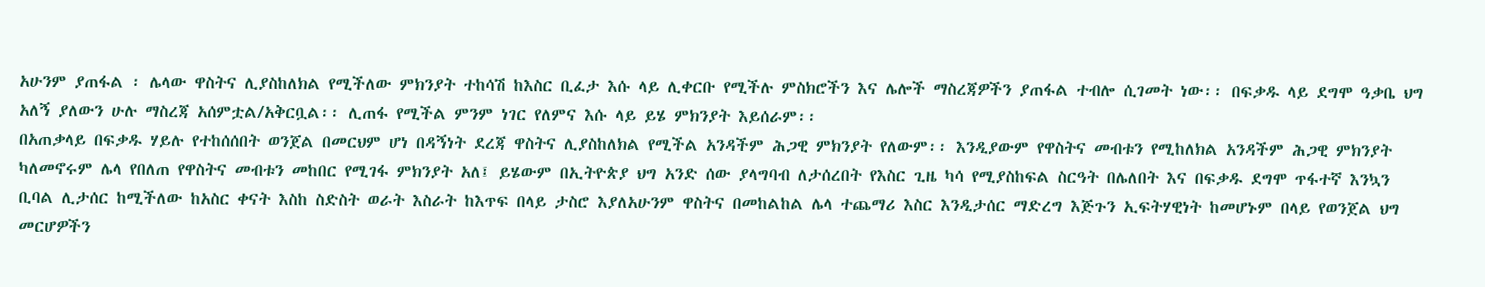አሁንም ያጠፋል ፡ ሌላው ዋስትና ሊያስከለክል የሚችለው ምክንያት ተከሳሽ ከእስር ቢፈታ እሱ ላይ ሊቀርቡ የሚችሉ ምስክሮችን እና ሌሎች ማስረጃዎችን ያጠፋል ተብሎ ሲገመት ነው፡፡ በፍቃዱ ላይ ደግሞ ዓቃቤ ህግ አለኝ ያለውን ሁሉ ማስረጃ አሰምቷል/አቅርቧል፡፡ ሊጠፋ የሚችል ምንም ነገር የለምና እሱ ላይ ይሄ ምክንያት እይሰራም፡፡
በአጠቃላይ በፍቃዱ ሃይሉ የተከሰሰበት ወንጀል በመርህም ሆነ በዳኝነት ደረጃ ዋስትና ሊያስከለክል የሚችል አንዳችም ሕጋዊ ምክንያት የለውም፡፡ እንዲያውም የዋስትና መብቱን የሚከለክል አንዳችም ሕጋዊ ምክንያት ካለመኖሩም ሌላ የበለጠ የዋስትና መብቱን መከበር የሚገፋ ምክንያት አለ፤ ይሄውም በኢትዮጵያ ህግ አንድ ሰው ያላግባብ ለታሰረበት የእስር ጊዜ ካሳ የሚያስከፍል ስርዓት በሌለበት እና በፍቃዱ ደግሞ ጥፋተኛ እንኳን ቢባል ሊታሰር ከሚችለው ከአስር ቀናት እስከ ስድስት ወራት እስራት ከእጥፍ በላይ ታስሮ እያለአሁንም ዋስትና በመከልከል ሌላ ተጨማሪ እስር እንዲታሰር ማድረግ እጅጉን ኢፍትሃዊነት ከመሆኑም በላይ የወንጀል ህግ መርሆዎችን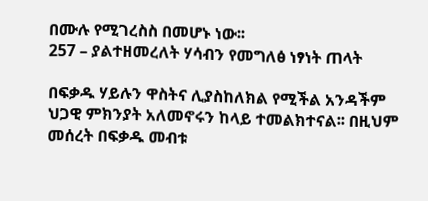በሙሉ የሚገረስስ በመሆኑ ነው፡፡
257 – ያልተዘመረለት ሃሳብን የመግለፅ ነፃነት ጠላት

በፍቃዱ ሃይሉን ዋስትና ሊያስከለክል የሚችል አንዳችም ህጋዊ ምክንያት አለመኖሩን ከላይ ተመልክተናል፡፡ በዚህም መሰረት በፍቃዱ መብቱ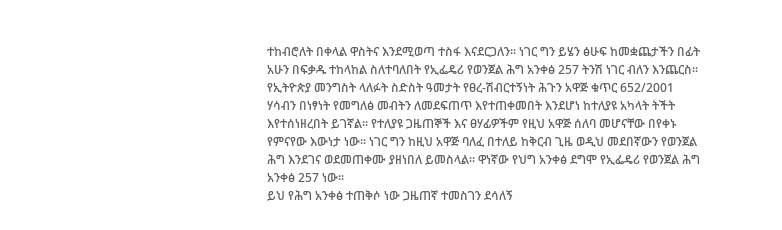ተከብሮለት በቀላል ዋስትና እንደሚወጣ ተስፋ እናደርጋለን፡፡ ነገር ግን ይሄን ፅሁፍ ከመቋጨታችን በፊት አሁን በፍቃዱ ተከላከል ስለተባለበት የኢፌዴሪ የወንጀል ሕግ አንቀፅ 257 ትንሽ ነገር ብለን እንጨርስ፡፡
የኢትዮጵያ መንግስት ላለፉት ስድስት ዓመታት የፀረ-ሽብርተኝነት ሕጉን አዋጅ ቁጥር 652/2001 ሃሳብን በነፃነት የመግለፅ መብትን ለመደፍጠጥ እየተጠቀመበት እንደሆነ ከተለያዩ አካላት ትችት እየተሰነዘረበት ይገኛል፡፡ የተለያዩ ጋዜጠኞች እና ፀሃፊዎችም የዚህ አዋጅ ሰለባ መሆናቸው በየቀኑ የምናየው እውነታ ነው፡፡ ነገር ግን ከዚህ አዋጅ ባለፈ በተለይ ከቅርብ ጊዜ ወዲህ መደበኛውን የወንጀል ሕግ እንደገና ወደመጠቀሙ ያዘነበለ ይመስላል፡፡ ዋነኛው የህግ አንቀፅ ደግሞ የኢፌዴሪ የወንጀል ሕግ አንቀፅ 257 ነው፡፡
ይህ የሕግ አንቀፅ ተጠቅሶ ነው ጋዜጠኛ ተመስገን ደሳለኝ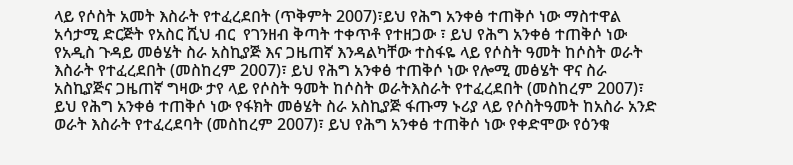ላይ የሶስት አመት እስራት የተፈረደበት (ጥቅምት 2007)፣ይህ የሕግ አንቀፅ ተጠቅሶ ነው ማስተዋል አሳታሚ ድርጅት የአስር ሺህ ብር  የገንዘብ ቅጣት ተቀጥቶ የተዘጋው ፣ ይህ የሕግ አንቀፅ ተጠቅሶ ነው የአዲስ ጉዳይ መፅሄት ስራ አስኪያጅ እና ጋዜጠኛ እንዳልካቸው ተስፋዬ ላይ የሶስት ዓመት ከሶስት ወራት እስራት የተፈረደበት (መስከረም 2007)፣ ይህ የሕግ አንቀፅ ተጠቅሶ ነው የሎሚ መፅሄት ዋና ስራ አስኪያጅና ጋዜጠኛ ግዛው ታየ ላይ የሶስት ዓመት ከሶስት ወራትእስራት የተፈረደበት (መስከረም 2007)፣ ይህ የሕግ አንቀፅ ተጠቅሶ ነው የፋክት መፅሄት ስራ አስኪያጅ ፋጡማ ኑሪያ ላይ የሶስትዓመት ከአስራ አንድ ወራት እስራት የተፈረደባት (መስከረም 2007)፣ ይህ የሕግ አንቀፅ ተጠቅሶ ነው የቀድሞው የዕንቁ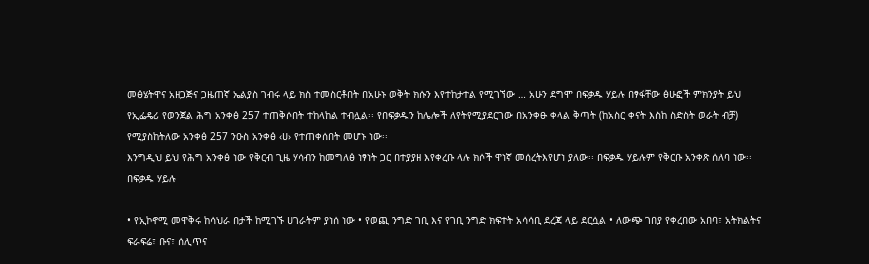መፅሄትዋና አዘጋጅና ጋዜጠኛ ኤልያስ ገብሩ ላይ ክስ ተመስርቶበት በአሁኑ ወቅት ክሱን እየተከታተል የሚገኘው … አሁን ደግሞ በፍቃዱ ሃይሉ በፃፋቸው ፅሁፎች ምክንያት ይህ የኢፌዴሪ የወንጀል ሕግ አንቀፅ 257 ተጠቅሶበት ተከላከል ተብሏል፡፡ የበፍቃዱን ከሌሎች ለየትየሚያደርገው በአንቀፁ ቀላል ቅጣት (ከአስር ቀናት እስከ ስድስት ወራት ብቻ) የሚያስከትለው አንቀፅ 257 ንዑስ አንቀፅ ‹ሀ› የተጠቀሰበት መሆኑ ነው፡፡
እንግዲህ ይህ የሕግ አንቀፅ ነው የቅርብ ጊዜ ሃሳብን ከመግለፅ ነፃነት ጋር በተያያዘ እየቀረቡ ላሉ ክሶች ዋነኛ መሰረትእየሆነ ያለው፡፡ በፍቃዱ ሃይሉም የቅርቡ አንቀጽ ሰለባ ነው፡፡
በፍቃዱ ሃይሉ

• የኢኮኖሚ መዋቅሩ ከሳህራ በታች ከሚገኙ ሀገራትም ያነሰ ነው • የወጪ ንግድ ገቢ እና የገቢ ንግድ ክፍተት አሳሳቢ ደረጃ ላይ ደርሷል • ለውጭ ገበያ የቀረበው አበባ፣ አትክልትና ፍራፍሬ፣ ቡና፣ ሰሊጥና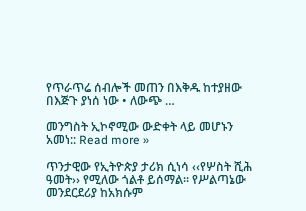የጥራጥሬ ሰብሎች መጠን በእቅዱ ከተያዘው በእጅጉ ያነሰ ነው • ለውጭ …

መንግስት ኢኮኖሚው ውድቀት ላይ መሆኑን አመነ:: Read more »

ጥንታዊው የኢትዮጵያ ታሪክ ሲነሳ ‹‹የሦስት ሺሕ ዓመት›› የሚለው ጎልቶ ይሰማል፡፡ የሥልጣኔው መንደርደሪያ ከአክሱም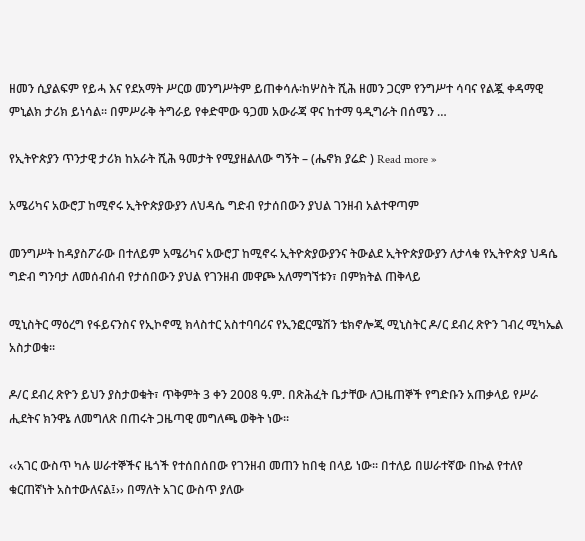ዘመን ሲያልፍም የይሓ እና የደአማት ሥርወ መንግሥትም ይጠቀሳሉ፡ከሦስት ሺሕ ዘመን ጋርም የንግሥተ ሳባና የልጇ ቀዳማዊ ምኒልክ ታሪክ ይነሳል፡፡ በምሥራቅ ትግራይ የቀድሞው ዓጋመ አውራጃ ዋና ከተማ ዓዲግራት በሰሜን …

የኢትዮጵያን ጥንታዊ ታሪክ ከአራት ሺሕ ዓመታት የሚያዘልለው ግኝት – (ሔኖክ ያሬድ ) Read more »

አሜሪካና አውሮፓ ከሚኖሩ ኢትዮጵያውያን ለህዳሴ ግድብ የታሰበውን ያህል ገንዘብ አልተዋጣም

መንግሥት ከዳያስፖራው በተለይም አሜሪካና አውሮፓ ከሚኖሩ ኢትዮጵያውያንና ትውልደ ኢትዮጵያውያን ለታላቁ የኢትዮጵያ ህዳሴ ግድብ ግንባታ ለመሰብሰብ የታሰበውን ያህል የገንዘብ መዋጮ አለማግኘቱን፣ በምክትል ጠቅላይ

ሚኒስትር ማዕረግ የፋይናንስና የኢኮኖሚ ክላስተር አስተባባሪና የኢንፎርሜሽን ቴክኖሎጂ ሚኒስትር ዶ/ር ደብረ ጽዮን ገብረ ሚካኤል አስታወቁ፡፡

ዶ/ር ደብረ ጽዮን ይህን ያስታወቁት፣ ጥቅምት 3 ቀን 2008 ዓ.ም. በጽሕፈት ቤታቸው ለጋዜጠኞች የግድቡን አጠቃላይ የሥራ ሒደትና ክንዋኔ ለመግለጽ በጠሩት ጋዜጣዊ መግለጫ ወቅት ነው፡፡

‹‹አገር ውስጥ ካሉ ሠራተኞችና ዜጎች የተሰበሰበው የገንዘብ መጠን ከበቂ በላይ ነው፡፡ በተለይ በሠራተኛው በኩል የተለየ ቁርጠኛነት አስተውለናል፤›› በማለት አገር ውስጥ ያለው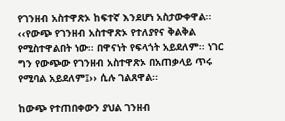የገንዘብ አስተዋጽኦ ከፍተኛ እንደሆነ አስታውቀዋል፡፡ ‹‹የውጭ የገንዘብ አስተዋጽኦ የተለያየና ቅልቅል የሚስተዋልበት ነው፡፡ በዋናነት የፍላጎት አይደለም፡፡ ነገር ግን የውጭው የገንዘብ አስተዋጽኦ በአጠቃላይ ጥሩ የሚባል አይደለም፤›› ሲሉ ገልጸዋል፡፡

ከውጭ የተጠበቀውን ያህል ገንዘብ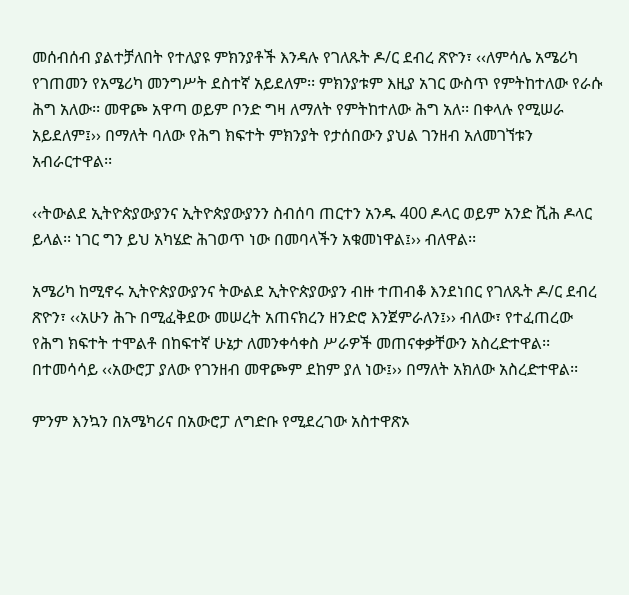መሰብሰብ ያልተቻለበት የተለያዩ ምክንያቶች እንዳሉ የገለጹት ዶ/ር ደብረ ጽዮን፣ ‹‹ለምሳሌ አሜሪካ የገጠመን የአሜሪካ መንግሥት ደስተኛ አይደለም፡፡ ምክንያቱም እዚያ አገር ውስጥ የምትከተለው የራሱ ሕግ አለው፡፡ መዋጮ አዋጣ ወይም ቦንድ ግዛ ለማለት የምትከተለው ሕግ አለ፡፡ በቀላሉ የሚሠራ አይደለም፤›› በማለት ባለው የሕግ ክፍተት ምክንያት የታሰበውን ያህል ገንዘብ አለመገኘቱን አብራርተዋል፡፡

‹‹ትውልደ ኢትዮጵያውያንና ኢትዮጵያውያንን ስብሰባ ጠርተን አንዱ 400 ዶላር ወይም አንድ ሺሕ ዶላር ይላል፡፡ ነገር ግን ይህ አካሄድ ሕገወጥ ነው በመባላችን አቁመነዋል፤›› ብለዋል፡፡

አሜሪካ ከሚኖሩ ኢትዮጵያውያንና ትውልደ ኢትዮጵያውያን ብዙ ተጠብቆ እንደነበር የገለጹት ዶ/ር ደብረ ጽዮን፣ ‹‹አሁን ሕጉ በሚፈቅደው መሠረት አጠናክረን ዘንድሮ እንጀምራለን፤›› ብለው፣ የተፈጠረው የሕግ ክፍተት ተሞልቶ በከፍተኛ ሁኔታ ለመንቀሳቀስ ሥራዎች መጠናቀቃቸውን አስረድተዋል፡፡ በተመሳሳይ ‹‹አውሮፓ ያለው የገንዘብ መዋጮም ደከም ያለ ነው፤›› በማለት አክለው አስረድተዋል፡፡

ምንም እንኳን በአሜካሪና በአውሮፓ ለግድቡ የሚደረገው አስተዋጽኦ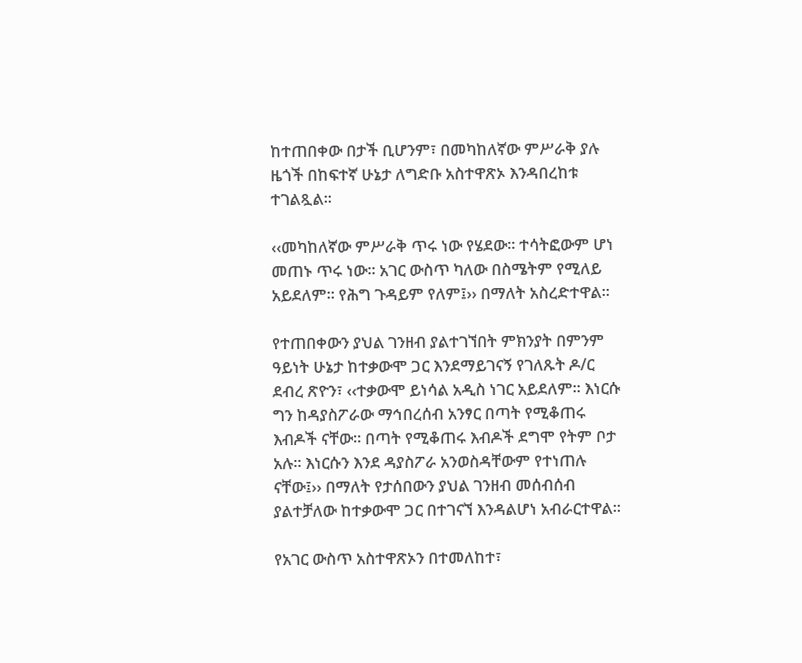ከተጠበቀው በታች ቢሆንም፣ በመካከለኛው ምሥራቅ ያሉ ዜጎች በከፍተኛ ሁኔታ ለግድቡ አስተዋጽኦ እንዳበረከቱ ተገልጿል፡፡

‹‹መካከለኛው ምሥራቅ ጥሩ ነው የሄደው፡፡ ተሳትፎውም ሆነ መጠኑ ጥሩ ነው፡፡ አገር ውስጥ ካለው በስሜትም የሚለይ አይደለም፡፡ የሕግ ጉዳይም የለም፤›› በማለት አስረድተዋል፡፡

የተጠበቀውን ያህል ገንዘብ ያልተገኘበት ምክንያት በምንም ዓይነት ሁኔታ ከተቃውሞ ጋር እንደማይገናኝ የገለጹት ዶ/ር ደብረ ጽዮን፣ ‹‹ተቃውሞ ይነሳል አዲስ ነገር አይደለም፡፡ እነርሱ ግን ከዳያስፖራው ማኅበረሰብ አንፃር በጣት የሚቆጠሩ እብዶች ናቸው፡፡ በጣት የሚቆጠሩ እብዶች ደግሞ የትም ቦታ አሉ፡፡ እነርሱን እንደ ዳያስፖራ አንወስዳቸውም የተነጠሉ ናቸው፤›› በማለት የታሰበውን ያህል ገንዘብ መሰብሰብ ያልተቻለው ከተቃውሞ ጋር በተገናኘ እንዳልሆነ አብራርተዋል፡፡

የአገር ውስጥ አስተዋጽኦን በተመለከተ፣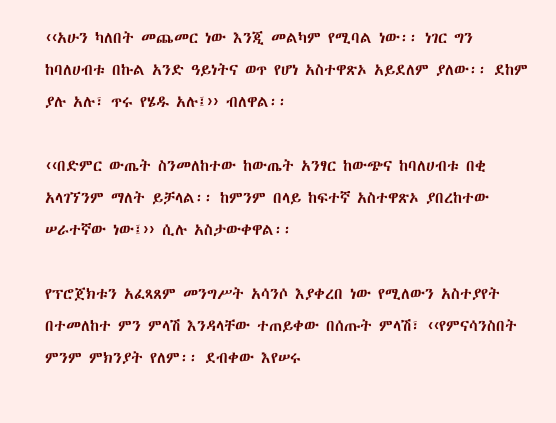‹‹አሁን ካለበት መጨመር ነው እንጂ መልካም የሚባል ነው፡፡ ነገር ግን ከባለሀብቱ በኩል አንድ ዓይነትና ወጥ የሆነ አስተዋጽኦ አይደለም ያለው፡፡ ደከም ያሉ አሉ፣ ጥሩ የሄዱ አሉ፤›› ብለዋል፡፡

‹‹በድምር ውጤት ስንመለከተው ከውጤት አንፃር ከውጭና ከባለሀብቱ በቂ አላገኘንም ማለት ይቻላል፡፡ ከምንም በላይ ከፍተኛ አስተዋጽኦ ያበረከተው ሠራተኛው ነው፤›› ሲሉ አስታውቀዋል፡፡

የፕሮጀክቱን አፈጻጸም መንግሥት አሳንሶ እያቀረበ ነው የሚለውን አስተያየት በተመለከተ ምን ምላሽ እንዳላቸው ተጠይቀው በሰጡት ምላሽ፣ ‹‹የምናሳንስበት ምንም ምክንያት የለም፡፡ ደብቀው እየሠሩ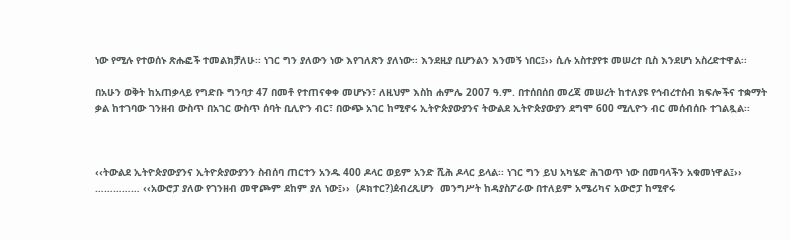ነው የሚሉ የተወሰኑ ጽሑፎች ተመልክቻለሁ፡፡ ነገር ግን ያለውን ነው እየገለጽን ያለነው፡፡ እንደዚያ ቢሆንልን እንመኝ ነበር፤›› ሲሉ አስተያየቱ መሠረተ ቢስ እንደሆነ አስረድተዋል፡፡

በአሁን ወቅት ከአጠቃላይ የግድቡ ግንባታ 47 በመቶ የተጠናቀቀ መሆኑን፣ ለዚህም እስከ ሐምሌ 2007 ዓ.ም. በተሰበሰበ መረጃ መሠረት ከተለያዩ የኅብረተሰብ ክፍሎችና ተቋማት ቃል ከተገባው ገንዘብ ውስጥ በአገር ውስጥ ሰባት ቢሊዮን ብር፣ በውጭ አገር ከሚኖሩ ኢትዮጵያውያንና ትውልደ ኢትዮጵያውያን ደግሞ 600 ሚሊዮን ብር መሰብሰቡ ተገልጿል፡፡



‹‹ትውልደ ኢትዮጵያውያንና ኢትዮጵያውያንን ስብሰባ ጠርተን አንዱ 400 ዶላር ወይም አንድ ሺሕ ዶላር ይላል፡፡ ነገር ግን ይህ አካሄድ ሕገወጥ ነው በመባላችን አቁመነዋል፤›› …………… ‹‹አውሮፓ ያለው የገንዘብ መዋጮም ደከም ያለ ነው፤››  (ዶክተር?)ዸብረጺሆን  መንግሥት ከዳያስፖራው በተለይም አሜሪካና አውሮፓ ከሚኖሩ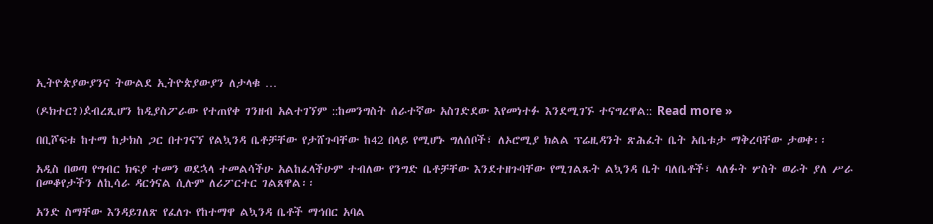ኢትዮጵያውያንና ትውልደ ኢትዮጵያውያን ለታላቁ …

(ዶክተር?)ዸብረጺሆን ከዲያስፖራው የተጠየቀ ገንዘብ አልተገኘም ::ከመንግስት ሰራተኛው አስገድደው እየመነተፉ እንደሚገኙ ተናግረዋል:: Read more »

በቢሾፍቱ ከተማ ከታክስ ጋር በተገናኘ የልኳንዳ ቤቶቻቸው የታሸጉባቸው ከ42 በላይ የሚሆኑ ግለሰቦች፣ ለኦሮሚያ ክልል ፕሬዚዳንት ጽሕፈት ቤት አቤቱታ ማቅረባቸው ታወቀ፡፡

አዲስ በወጣ የግብር ክፍያ ተመን ወደኋላ ተመልሳችሁ አልከፈላችሁም ተብለው የንግድ ቤቶቻቸው እንደተዘጉባቸው የሚገልጹት ልኳንዳ ቤት ባለቤቶች፣ ላለፉት ሦስት ወራት ያለ ሥራ በመቆየታችን ለኪሳራ ዳርጎናል ሲሉም ለሪፖርተር ገልጸዋል፡፡

አንድ ስማቸው እንዳይገለጽ የፈለጉ የከተማዋ ልኳንዳ ቤቶች ማኅበር አባል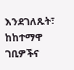እንደገለጹት፣ ከከተማዋ ገቢዎችና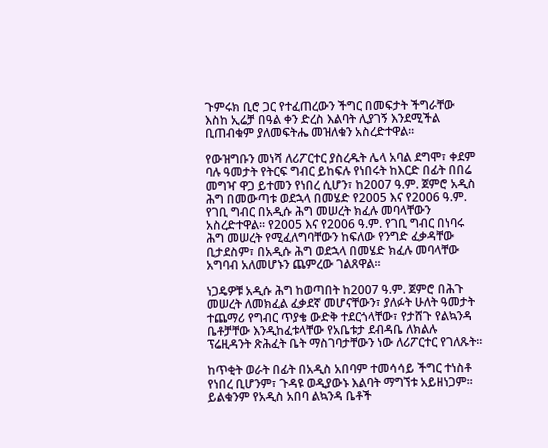ጉምሩክ ቢሮ ጋር የተፈጠረውን ችግር በመፍታት ችግራቸው እስከ ኢሬቻ በዓል ቀን ድረስ እልባት ሊያገኝ እንደሚችል ቢጠብቁም ያለመፍትሔ መዝለቁን አስረድተዋል፡፡

የውዝግቡን መነሻ ለሪፖርተር ያስረዱት ሌላ አባል ደግሞ፣ ቀደም ባሉ ዓመታት የትርፍ ግብር ይከፍሉ የነበሩት ከእርድ በፊት በበሬ መግዣ ዋጋ ይተመን የነበረ ሲሆን፣ ከ2007 ዓ.ም. ጀምሮ አዲስ ሕግ በመውጣቱ ወደኋላ በመሄድ የ2005 እና የ2006 ዓ.ም. የገቢ ግብር በአዲሱ ሕግ መሠረት ክፈሉ መባላቸውን አስረድተዋል፡፡ የ2005 እና የ2006 ዓ.ም. የገቢ ግብር በነባሩ ሕግ መሠረት የሚፈለግባቸውን ከፍለው የንግድ ፈቃዳቸው ቢታደስም፣ በአዲሱ ሕግ ወደኋላ በመሄድ ክፈሉ መባላቸው አግባብ አለመሆኑን ጨምረው ገልጸዋል፡፡

ነጋዴዎቹ አዲሱ ሕግ ከወጣበት ከ2007 ዓ.ም. ጀምሮ በሕጉ መሠረት ለመክፈል ፈቃደኛ መሆናቸውን፣ ያለፉት ሁለት ዓመታት ተጨማሪ የግብር ጥያቄ ውድቅ ተደርጎላቸው፣ የታሸጉ የልኳንዳ ቤቶቻቸው እንዲከፈቱላቸው የአቤቱታ ደብዳቤ ለክልሉ ፕሬዚዳንት ጽሕፈት ቤት ማስገባታቸውን ነው ለሪፖርተር የገለጹት፡፡

ከጥቂት ወራት በፊት በአዲስ አበባም ተመሳሳይ ችግር ተነስቶ የነበረ ቢሆንም፣ ጉዳዩ ወዲያውኑ እልባት ማግኘቱ አይዘነጋም፡፡ ይልቁንም የአዲስ አበባ ልኳንዳ ቤቶች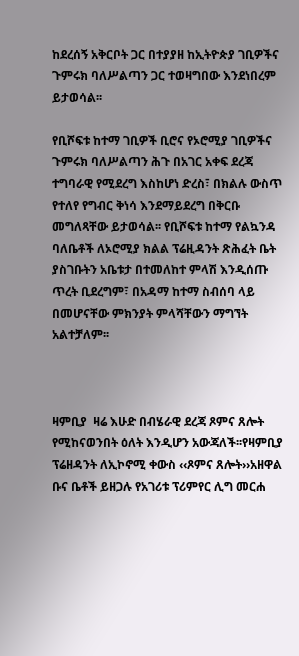ከደረሰኝ አቅርቦት ጋር በተያያዘ ከኢትዮጵያ ገቢዎችና ጉምሩክ ባለሥልጣን ጋር ተወዛግበው እንደነበረም ይታወሳል፡፡

የቢሾፍቱ ከተማ ገቢዎች ቢሮና የኦሮሚያ ገቢዎችና ጉምሩክ ባለሥልጣን ሕጉ በአገር አቀፍ ደረጃ ተግባራዊ የሚደረግ እስከሆነ ድረስ፣ በክልሉ ውስጥ የተለየ የግብር ቅነሳ እንደማይደረግ በቅርቡ መግለጻቸው ይታወሳል፡፡ የቢሾፍቱ ከተማ የልኳንዳ ባለቤቶች ለኦሮሚያ ክልል ፕሬዚዳንት ጽሕፈት ቤት ያስገቡትን አቤቱታ በተመለከተ ምላሽ እንዲሰጡ ጥረት ቢደረግም፣ በአዳማ ከተማ ስብሰባ ላይ በመሆናቸው ምክንያት ምላሻቸውን ማግኘት አልተቻለም፡፡



ዛምቢያ  ዛሬ እሁድ በብሄራዊ ደረጃ ጾምና ጸሎት የሚከናወንበት ዕለት እንዲሆን አውጃለች፡፡የዛምቢያ ፕሬዘዳንት ለኢኮኖሚ ቀውስ ‹‹ጾምና ጸሎት››አዘዋል ቡና ቤቶች ይዘጋሉ የአገሪቱ ፕሪምየር ሊግ መርሐ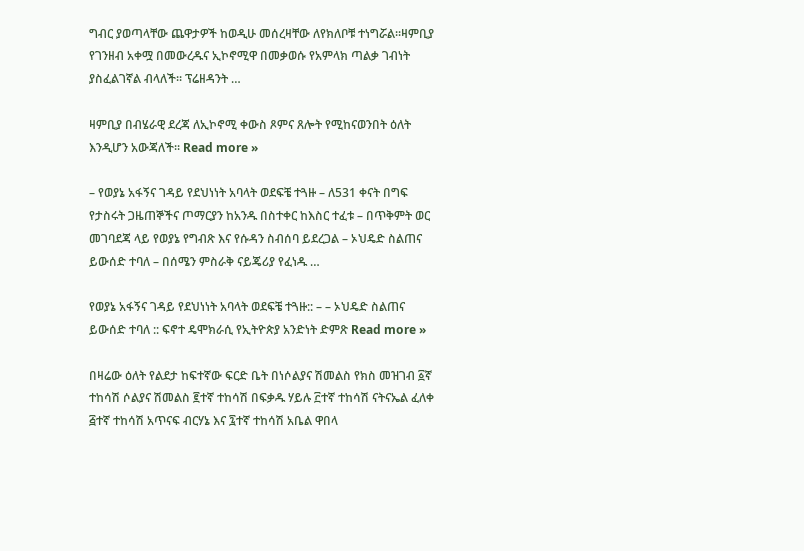ግብር ያወጣላቸው ጨዋታዎች ከወዲሁ መሰረዛቸው ለየክለቦቹ ተነግሯል፡፡ዛምቢያ የገንዘብ አቀሟ በመውረዱና ኢኮኖሚዋ በመቃወሱ የአምላክ ጣልቃ ገብነት ያስፈልገኛል ብላለች፡፡ ፕሬዘዳንት …

ዛምቢያ በብሄራዊ ደረጃ ለኢኮኖሚ ቀውስ ጾምና ጸሎት የሚከናወንበት ዕለት እንዲሆን አውጃለች፡፡ Read more »

– የወያኔ አፋኝና ገዳይ የደህነነት አባላት ወደፍቼ ተጓዙ – ለ531 ቀናት በግፍ የታስሩት ጋዜጠኞችና ጦማርያን ከአንዱ በስተቀር ከእስር ተፈቱ – በጥቅምት ወር መገባደጃ ላይ የወያኔ የግብጽ እና የሱዳን ስብሰባ ይደረጋል – ኦህዴድ ስልጠና ይውሰድ ተባለ – በሰሜን ምስራቅ ናይጄሪያ የፈነዱ …

የወያኔ አፋኝና ገዳይ የደህነነት አባላት ወደፍቼ ተጓዙ:: – – ኦህዴድ ስልጠና ይውሰድ ተባለ :: ፍኖተ ዴሞክራሲ የኢትዮጵያ አንድነት ድምጽ Read more »

በዛሬው ዕለት የልደታ ከፍተኛው ፍርድ ቤት በነሶልያና ሽመልስ የክስ መዝገብ ፩ኛ ተከሳሽ ሶልያና ሽመልስ ፪ተኛ ተከሳሽ በፍቃዱ ሃይሉ ፫ተኛ ተከሳሽ ናትናኤል ፈለቀ ፭ተኛ ተከሳሽ አጥናፍ ብርሃኔ እና ፯ተኛ ተከሳሽ አቤል ዋበላ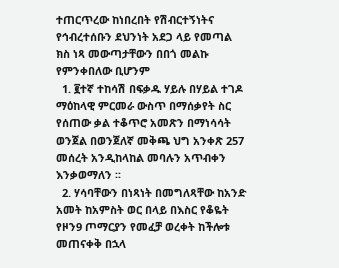ተጠርጥረው ከነበረበት የሽብርተኝነትና የኅብረተሰቡን ደህንነት አደጋ ላይ የመጣል ክስ ነጻ መውጣታቸውን በበጎ መልኩ የምንቀበለው ቢሆንም
  1. ፪ተኛ ተከሳሽ በፍቃዱ ሃይሉ በሃይል ተገዶ ማዕከላዊ ምርመራ ውስጥ በማሰቃየት ስር የሰጠው ቃል ተቆጥሮ አመጽን በማነሳሳት ወንጀል በወንጀለኛ መቅጫ ህግ አንቀጽ 257 መሰረት አንዲከላከል መባሉን አጥብቀን እንቃወማለን ፡፡
  2. ሃሳባቸውን በነጻነት በመግለጻቸው ከአንድ አመት ከአምስት ወር በላይ በእስር የቆዬት የዞን9 ጦማርያን የመፈቻ ወረቀት ከችሎቱ መጠናቀቅ በኋላ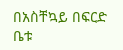በአስቸኳይ በፍርድ ቤቱ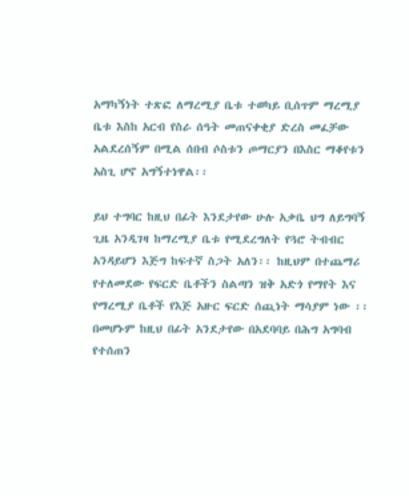አማካኝነት ተጽፎ ለማረሚያ ቤቱ ተወካይ ቢሰጥም ማረሚያ ቤቱ እስከ አርብ የስራ ሰዓት መጠናቀቂያ ድረስ መፈቻው አልደረሰኝም በሚል ሰበብ ሶስቱን ጦማርያን በእስር ማቆየቱን አስጊ ሆኖ አግኝተነዋል፡፡

ይህ ተግባር ከዚህ በፊት እንደታየው ሁሉ አቃቤ ህግ ለይግባኝ ጊዜ አንዲገዛ ከማረሚያ ቤቱ የሚደረግለት የጓሮ ትብብር አንዳይሆን እጅግ ከፍተኛ ስጋት አለን፡፡ ከዚህም በተጨማሪ የተለመደው የፍርድ ቤቶችን ስልጣን ዝቅ አድጎ የማየት እና የማረሚያ ቤቶች የእጅ አዙር ፍርድ ሰጪነት ማሳያም ነው ፡፡ በመሆኑም ከዚህ በፊት አንደታየው በአደባባይ በሕግ አግባብ የተሰጠን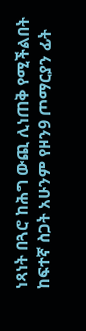ነጻነት በጓሮ ከሕግ ውጪ ሊነጠቅ የሚችልበት ከፍተኛ ስጋት አሁንም የዞን9 ጦማርያን ፊት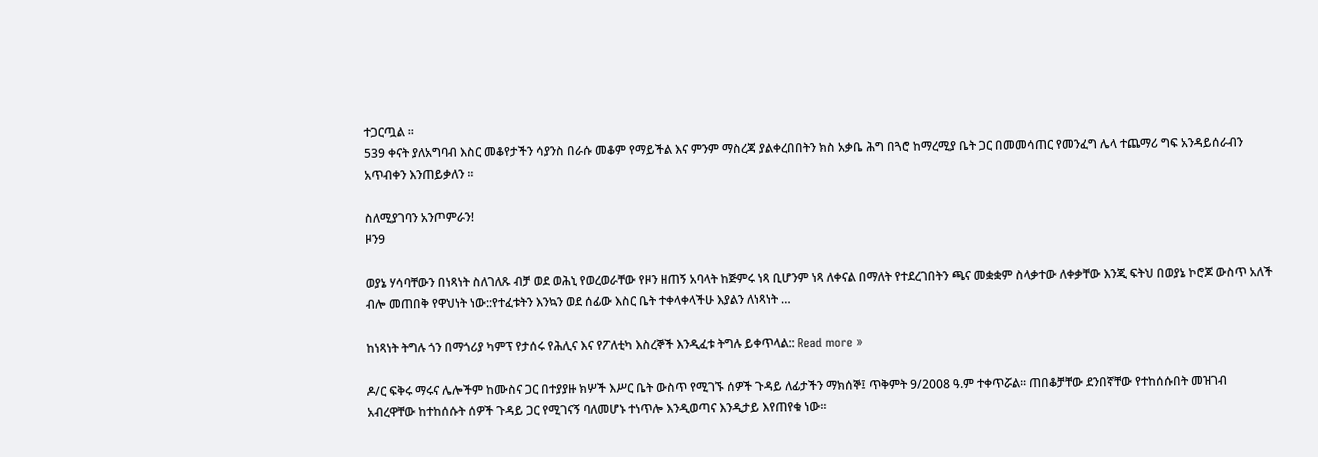ተጋርጧል ፡፡
539 ቀናት ያለአግባብ እስር መቆየታችን ሳያንስ በራሱ መቆም የማይችል እና ምንም ማስረጃ ያልቀረበበትን ክስ አቃቤ ሕግ በጓሮ ከማረሚያ ቤት ጋር በመመሳጠር የመንፈግ ሌላ ተጨማሪ ግፍ አንዳይሰራብን አጥብቀን እንጠይቃለን ፡፡

ስለሚያገባን አንጦምራን!
ዞን9

ወያኔ ሃሳባቸውን በነጻነት ስለገለጹ ብቻ ወደ ወሕኒ የወረወራቸው የዞን ዘጠኝ አባላት ከጅምሩ ነጻ ቢሆንም ነጻ ለቀናል በማለት የተደረገበትን ጫና መቋቋም ስላቃተው ለቀቃቸው እንጂ ፍትህ በወያኔ ኮሮጆ ውስጥ አለች ብሎ መጠበቅ የዋህነት ነው::የተፈቱትን እንኳን ወደ ሰፊው እስር ቤት ተቀላቀላችሁ እያልን ለነጻነት …

ከነጻነት ትግሉ ጎን በማጎሪያ ካምፕ የታሰሩ የሕሊና እና የፖለቲካ እስረኞች እንዲፈቱ ትግሉ ይቀጥላል:: Read more »

ዶ/ር ፍቅሩ ማሩና ሌሎችም ከሙስና ጋር በተያያዙ ክሦች እሥር ቤት ውስጥ የሚገኙ ሰዎች ጉዳይ ለፊታችን ማክሰኞ፤ ጥቅምት 9/2008 ዓ.ም ተቀጥሯል፡፡ ጠበቆቻቸው ደንበኛቸው የተከሰሱበት መዝገብ አብረዋቸው ከተከሰሱት ሰዎች ጉዳይ ጋር የሚገናኝ ባለመሆኑ ተነጥሎ እንዲወጣና እንዲታይ እየጠየቁ ነው፡፡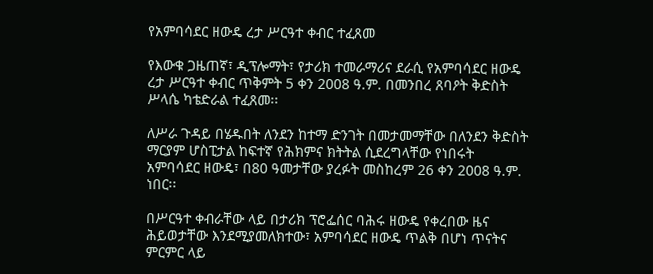የአምባሳደር ዘውዴ ረታ ሥርዓተ ቀብር ተፈጸመ

የእውቁ ጋዜጠኛ፣ ዲፕሎማት፣ የታሪክ ተመራማሪና ደራሲ የአምባሳደር ዘውዴ ረታ ሥርዓተ ቀብር ጥቅምት 5 ቀን 2008 ዓ.ም. በመንበረ ጸባዖት ቅድስት ሥላሴ ካቴድራል ተፈጸመ፡፡

ለሥራ ጉዳይ በሄዱበት ለንደን ከተማ ድንገት በመታመማቸው በለንደን ቅድስት ማርያም ሆስፒታል ከፍተኛ የሕክምና ክትትል ሲደረግላቸው የነበሩት አምባሳደር ዘውዴ፣ በ80 ዓመታቸው ያረፉት መስከረም 26 ቀን 2008 ዓ.ም. ነበር፡፡

በሥርዓተ ቀብራቸው ላይ በታሪክ ፕሮፌሰር ባሕሩ ዘውዴ የቀረበው ዜና ሕይወታቸው እንደሚያመለክተው፣ አምባሳደር ዘውዴ ጥልቅ በሆነ ጥናትና ምርምር ላይ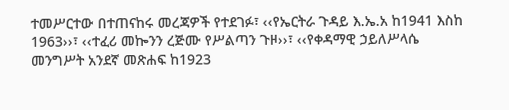ተመሥርተው በተጠናከሩ መረጃዎች የተደገፉ፣ ‹‹የኤርትራ ጉዳይ እ.ኤ.አ ከ1941 እስከ 1963››፣ ‹‹ተፈሪ መኰንን ረጅሙ የሥልጣን ጉዞ››፣ ‹‹የቀዳማዊ ኃይለሥላሴ መንግሥት አንደኛ መጽሐፍ ከ1923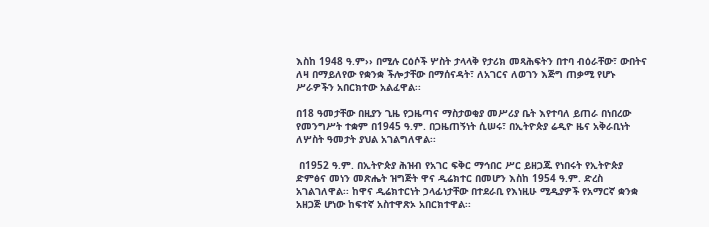እስከ 1948 ዓ.ም›› በሚሉ ርዕሶች ሦስት ታላላቅ የታሪክ መጻሕፍትን በተባ ብዕራቸው፣ ውበትና ለዛ በማይለየው የቋንቋ ችሎታቸው በማሰናዳት፣ ለአገርና ለወገን እጅግ ጠቃሚ የሆኑ ሥራዎችን አበርክተው አልፈዋል፡፡

በ18 ዓመታቸው በዚያን ጊዜ የጋዜጣና ማስታወቂያ መሥሪያ ቤት እየተባለ ይጠራ በነበረው የመንግሥት ተቋም በ1945 ዓ.ም. በጋዜጠኝነት ሲሠሩ፣ በኢትዮጵያ ሬዲዮ ዜና አቅራቢነት ለሦስት ዓመታት ያህል አገልግለዋል፡፡

 በ1952 ዓ.ም. በኢትዮጵያ ሕዝብ የአገር ፍቅር ማኅበር ሥር ይዘጋጁ የነበሩት የኢትዮጵያ ድምፅና መነን መጽሔት ዝግጅት ዋና ዲሬክተር በመሆን እስከ 1954 ዓ.ም. ድረስ አገልገለዋል፡፡ ከዋና ዲሬክተርነት ኃላፊነታቸው በተደራቢ የእነዚሁ ሚዲያዎች የአማርኛ ቋንቋ አዘጋጅ ሆነው ከፍተኛ አስተዋጽኦ አበርክተዋል፡፡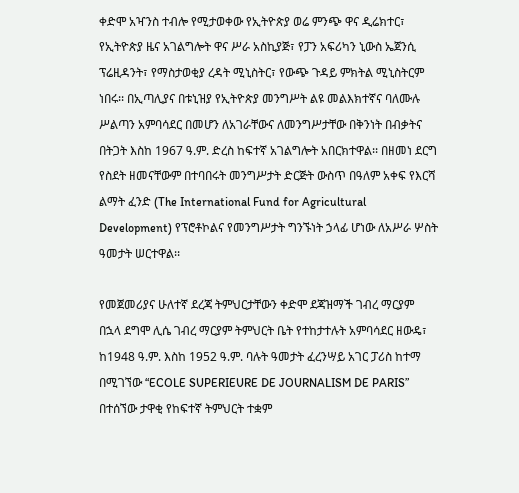ቀድሞ አዣንስ ተብሎ የሚታወቀው የኢትዮጵያ ወሬ ምንጭ ዋና ዲሬክተር፣ የኢትዮጵያ ዜና አገልግሎት ዋና ሥራ አስኪያጅ፣ የፓን አፍሪካን ኒውስ ኤጀንሲ ፕሬዚዳንት፣ የማስታወቂያ ረዳት ሚኒስትር፣ የውጭ ጉዳይ ምክትል ሚኒስትርም ነበሩ፡፡ በኢጣሊያና በቱኒዝያ የኢትዮጵያ መንግሥት ልዩ መልእክተኛና ባለሙሉ ሥልጣን አምባሳደር በመሆን ለአገራቸውና ለመንግሥታቸው በቅንነት በብቃትና በትጋት እስከ 1967 ዓ.ም. ድረስ ከፍተኛ አገልግሎት አበርክተዋል፡፡ በዘመነ ደርግ የስደት ዘመናቸውም በተባበሩት መንግሥታት ድርጅት ውስጥ በዓለም አቀፍ የእርሻ ልማት ፈንድ (The International Fund for Agricultural Development) የፕሮቶኮልና የመንግሥታት ግንኙነት ኃላፊ ሆነው ለአሥራ ሦስት ዓመታት ሠርተዋል፡፡

የመጀመሪያና ሁለተኛ ደረጃ ትምህርታቸውን ቀድሞ ደጃዝማች ገብረ ማርያም በኋላ ደግሞ ሊሴ ገብረ ማርያም ትምህርት ቤት የተከታተሉት አምባሳደር ዘውዴ፣ ከ1948 ዓ.ም. እስከ 1952 ዓ.ም. ባሉት ዓመታት ፈረንሣይ አገር ፓሪስ ከተማ በሚገኘው “ECOLE SUPERIEURE DE JOURNALISM DE PARIS” በተሰኘው ታዋቂ የከፍተኛ ትምህርት ተቋም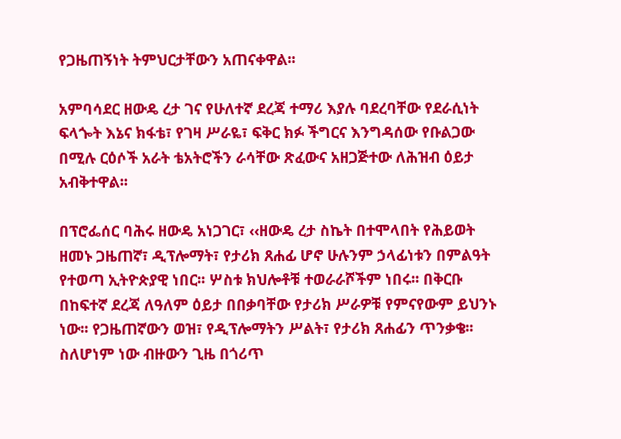የጋዜጠኝነት ትምህርታቸውን አጠናቀዋል፡፡

አምባሳደር ዘውዴ ረታ ገና የሁለተኛ ደረጃ ተማሪ እያሉ ባደረባቸው የደራሲነት ፍላጐት እኔና ክፋቴ፣ የገዛ ሥራዬ፣ ፍቅር ክፉ ችግርና እንግዳሰው የቡልጋው በሚሉ ርዕሶች አራት ቴአትሮችን ራሳቸው ጽፈውና አዘጋጅተው ለሕዝብ ዕይታ አብቅተዋል፡፡

በፕሮፌሰር ባሕሩ ዘውዴ አነጋገር፣ ‹‹ዘውዴ ረታ ስኬት በተሞላበት የሕይወት ዘመኑ ጋዜጠኛ፣ ዲፕሎማት፣ የታሪክ ጸሐፊ ሆኖ ሁሉንም ኃላፊነቱን በምልዓት የተወጣ ኢትዮጵያዊ ነበር፡፡ ሦስቱ ክህሎቶቹ ተወራራሾችም ነበሩ፡፡ በቅርቡ በከፍተኛ ደረጃ ለዓለም ዕይታ በበቃባቸው የታሪክ ሥራዎቹ የምናየውም ይህንኑ ነው፡፡ የጋዜጠኛውን ወዝ፣ የዲፕሎማትን ሥልት፣ የታሪክ ጸሐፊን ጥንቃቄ፡፡ ስለሆነም ነው ብዙውን ጊዜ በጎሪጥ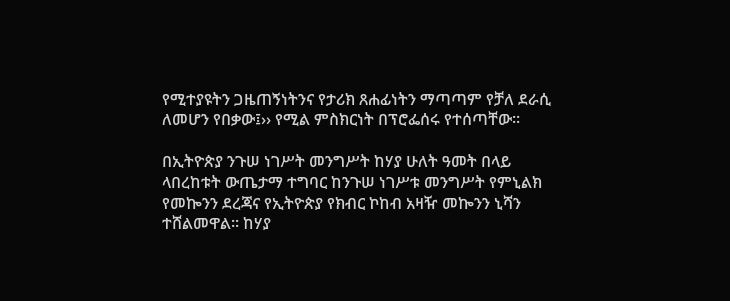የሚተያዩትን ጋዜጠኝነትንና የታሪክ ጸሐፊነትን ማጣጣም የቻለ ደራሲ ለመሆን የበቃው፤›› የሚል ምስክርነት በፕሮፌሰሩ የተሰጣቸው፡፡

በኢትዮጵያ ንጉሠ ነገሥት መንግሥት ከሃያ ሁለት ዓመት በላይ ላበረከቱት ውጤታማ ተግባር ከንጉሠ ነገሥቱ መንግሥት የምኒልክ የመኰንን ደረጃና የኢትዮጵያ የክብር ኮከብ አዛዥ መኰንን ኒሻን ተሸልመዋል፡፡ ከሃያ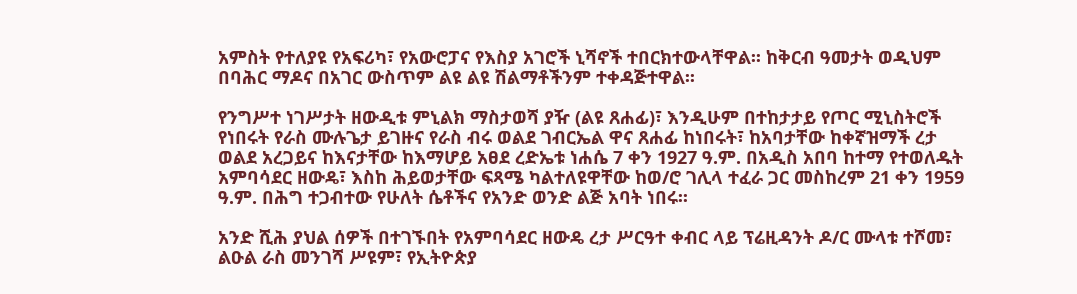አምስት የተለያዩ የአፍሪካ፣ የአውሮፓና የእስያ አገሮች ኒሻኖች ተበርክተውላቸዋል፡፡ ከቅርብ ዓመታት ወዲህም በባሕር ማዶና በአገር ውስጥም ልዩ ልዩ ሽልማቶችንም ተቀዳጅተዋል፡፡

የንግሥተ ነገሥታት ዘውዲቱ ምኒልክ ማስታወሻ ያዥ (ልዩ ጸሐፊ)፣ እንዲሁም በተከታታይ የጦር ሚኒስትሮች የነበሩት የራስ ሙሉጌታ ይገዙና የራስ ብሩ ወልደ ገብርኤል ዋና ጸሐፊ ከነበሩት፣ ከአባታቸው ከቀኛዝማች ረታ ወልደ አረጋይና ከእናታቸው ከእማሆይ አፀደ ረድኤቱ ነሐሴ 7 ቀን 1927 ዓ.ም. በአዲስ አበባ ከተማ የተወለዱት አምባሳደር ዘውዴ፣ እስከ ሕይወታቸው ፍጻሜ ካልተለዩዋቸው ከወ/ሮ ገሊላ ተፈራ ጋር መስከረም 21 ቀን 1959 ዓ.ም. በሕግ ተጋብተው የሁለት ሴቶችና የአንድ ወንድ ልጅ አባት ነበሩ፡፡

አንድ ሺሕ ያህል ሰዎች በተገኙበት የአምባሳደር ዘውዴ ረታ ሥርዓተ ቀብር ላይ ፕሬዚዳንት ዶ/ር ሙላቱ ተሾመ፣ ልዑል ራስ መንገሻ ሥዩም፣ የኢትዮጵያ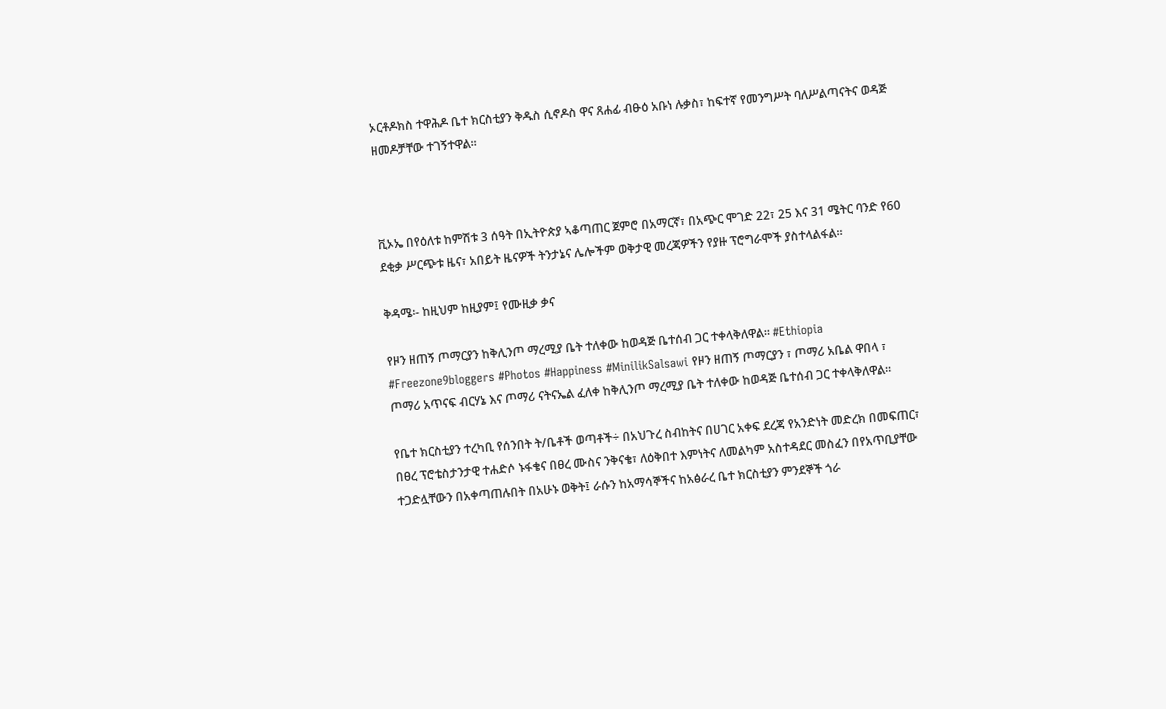ኦርቶዶክስ ተዋሕዶ ቤተ ክርስቲያን ቅዱስ ሲኖዶስ ዋና ጸሐፊ ብፁዕ አቡነ ሉቃስ፣ ከፍተኛ የመንግሥት ባለሥልጣናትና ወዳጅ ዘመዶቻቸው ተገኝተዋል፡፡



ቪኦኤ በየዕለቱ ከምሽቱ 3 ሰዓት በኢትዮጵያ ኣቆጣጠር ጀምሮ በአማርኛ፣ በአጭር ሞገድ 22፣ 25 እና 31 ሜትር ባንድ የ60 ደቂቃ ሥርጭቱ ዜና፣ አበይት ዜናዎች ትንታኔና ሌሎችም ወቅታዊ መረጃዎችን የያዙ ፕሮግራሞች ያስተላልፋል።

ቅዳሜ፡- ከዚህም ከዚያም፤ የሙዚቃ ቃና

የዞን ዘጠኝ ጦማርያን ከቅሊንጦ ማረሚያ ቤት ተለቀው ከወዳጅ ቤተሰብ ጋር ተቀላቅለዋል። #Ethiopia #Freezone9bloggers #Photos #Happiness #MinilikSalsawi የዞን ዘጠኝ ጦማርያን ፣ ጦማሪ አቤል ዋበላ ፣ ጦማሪ አጥናፍ ብርሃኔ እና ጦማሪ ናትናኤል ፈለቀ ከቅሊንጦ ማረሚያ ቤት ተለቀው ከወዳጅ ቤተሰብ ጋር ተቀላቅለዋል።

የቤተ ክርስቲያን ተረካቢ የሰንበት ት/ቤቶች ወጣቶች÷ በአህጉረ ስብከትና በሀገር አቀፍ ደረጃ የአንድነት መድረክ በመፍጠር፣ በፀረ ፕሮቴስታንታዊ ተሐድሶ ኑፋቄና በፀረ ሙስና ንቅናቄ፣ ለዕቅበተ እምነትና ለመልካም አስተዳደር መስፈን በየአጥቢያቸው ተጋድሏቸውን በአቀጣጠሉበት በአሁኑ ወቅት፤ ራሱን ከአማሳኞችና ከአፅራረ ቤተ ክርስቲያን ምንደኞች ጎራ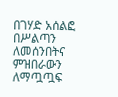በገሃድ አሰልፎ በሥልጣን ለመሰንበትና ምዝበራውን ለማጧጧፍ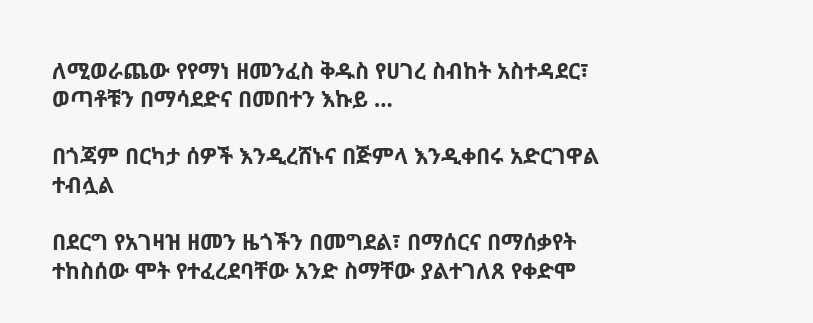ለሚወራጨው የየማነ ዘመንፈስ ቅዱስ የሀገረ ስብከት አስተዳደር፣ ወጣቶቹን በማሳደድና በመበተን እኩይ …

በጎጃም በርካታ ሰዎች እንዲረሸኑና በጅምላ እንዲቀበሩ አድርገዋል ተብሏል

በደርግ የአገዛዝ ዘመን ዜጎችን በመግደል፣ በማሰርና በማሰቃየት ተከስሰው ሞት የተፈረደባቸው አንድ ስማቸው ያልተገለጸ የቀድሞ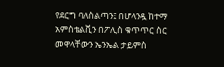የደርግ ባለስልጣን፤ በሆላንዷ ከተማ አምስቴልቪን በፖሊስ ቁጥጥር ስር መዋላቸውን ኤንኤል ታይምስ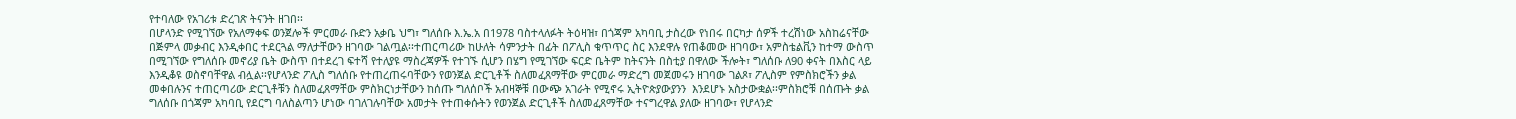የተባለው የአገሪቱ ድረገጽ ትናንት ዘገበ፡፡
በሆላንድ የሚገኘው የአለማቀፍ ወንጀሎች ምርመራ ቡድን አቃቤ ህግ፣ ግለሰቡ እ.ኤ.አ በ1978 ባስተላለፉት ትዕዛዝ፣ በጎጃም አካባቢ ታስረው የነበሩ በርካታ ሰዎች ተረሽነው አስከሬናቸው በጅምላ መቃብር እንዲቀበር ተደርጓል ማለታቸውን ዘገባው ገልጧል፡፡ተጠርጣሪው ከሁለት ሳምንታት በፊት በፖሊስ ቁጥጥር ስር እንደዋሉ የጠቆመው ዘገባው፣ አምስቴልቪን ከተማ ውስጥ በሚገኘው የግለሰቡ መኖሪያ ቤት ውስጥ በተደረገ ፍተሻ የተለያዩ ማስረጃዎች የተገኙ ሲሆን በሄግ የሚገኘው ፍርድ ቤትም ከትናንት በስቲያ በዋለው ችሎት፣ ግለሰቡ ለ90 ቀናት በእስር ላይ እንዲቆዩ ወስኖባቸዋል ብሏል፡፡የሆላንድ ፖሊስ ግለሰቡ የተጠረጠሩባቸውን የወንጀል ድርጊቶች ስለመፈጸማቸው ምርመራ ማድረግ መጀመሩን ዘገባው ገልጾ፣ ፖሊስም የምስክሮችን ቃል መቀበሉንና ተጠርጣሪው ድርጊቶቹን ስለመፈጸማቸው ምስክርነታቸውን ከሰጡ ግለሰቦች አብዛኞቹ በውጭ አገራት የሚኖሩ ኢትዮጵያውያንን  እንደሆኑ አስታውቋል፡፡ምስክሮቹ በሰጡት ቃል ግለሰቡ በጎጃም አካባቢ የደርግ ባለስልጣን ሆነው ባገለገሉባቸው አመታት የተጠቀሱትን የወንጀል ድርጊቶች ስለመፈጸማቸው ተናግረዋል ያለው ዘገባው፣ የሆላንድ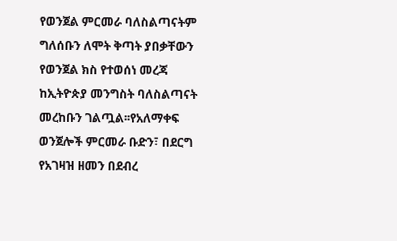የወንጀል ምርመራ ባለስልጣናትም ግለሰቡን ለሞት ቅጣት ያበቃቸውን የወንጀል ክስ የተወሰነ መረጃ ከኢትዮጵያ መንግስት ባለስልጣናት መረከቡን ገልጧል፡፡የአለማቀፍ ወንጀሎች ምርመራ ቡድን፣ በደርግ የአገዛዝ ዘመን በደብረ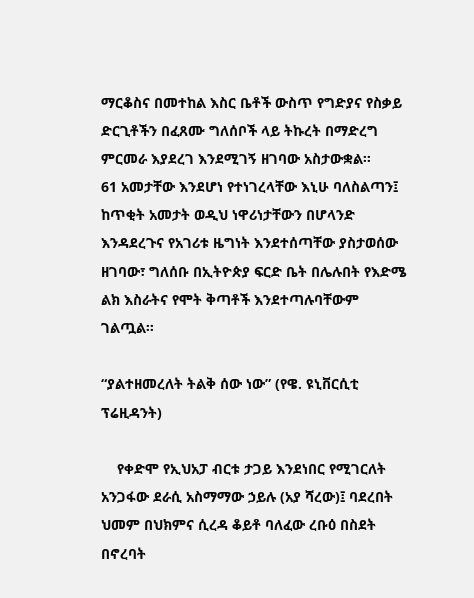ማርቆስና በመተከል እስር ቤቶች ውስጥ የግድያና የስቃይ ድርጊቶችን በፈጸሙ ግለሰቦች ላይ ትኩረት በማድረግ ምርመራ እያደረገ እንደሚገኝ ዘገባው አስታውቋል፡፡
61 አመታቸው እንደሆነ የተነገረላቸው እኒሁ ባለስልጣን፤ ከጥቂት አመታት ወዲህ ነዋሪነታቸውን በሆላንድ እንዳደረጉና የአገሪቱ ዜግነት እንደተሰጣቸው ያስታወሰው ዘገባው፣ ግለሰቡ በኢትዮጵያ ፍርድ ቤት በሌሉበት የእድሜ ልክ እስራትና የሞት ቅጣቶች እንደተጣሉባቸውም ገልጧል፡፡

“ያልተዘመረለት ትልቅ ሰው ነው” (የዌ. ዩኒቨርሲቲ ፕሬዚዳንት)

    የቀድሞ የኢህአፓ ብርቱ ታጋይ እንደነበር የሚገርለት አንጋፋው ደራሲ አስማማው ኃይሉ (አያ ሻረው)፤ ባደረበት ህመም በህክምና ሲረዳ ቆይቶ ባለፈው ረቡዕ በስደት በኖረባት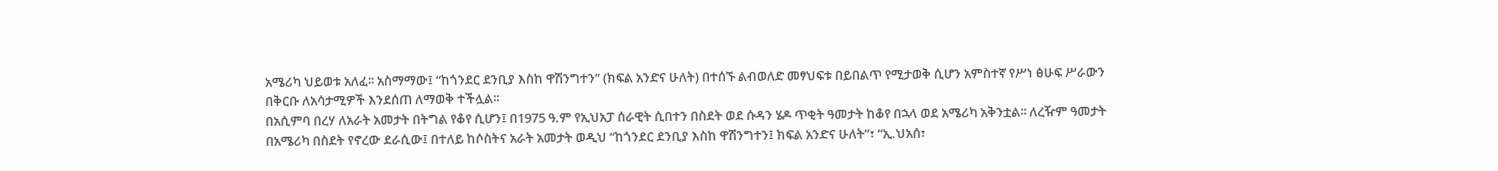አሜሪካ ህይወቱ አለፈ፡፡ አስማማው፤ “ከጎንደር ደንቢያ እስከ ዋሽንግተን” (ክፍል አንድና ሁለት) በተሰኙ ልብወለድ መፃህፍቱ በይበልጥ የሚታወቅ ሲሆን አምስተኛ የሥነ ፅሁፍ ሥራውን በቅርቡ ለአሳታሚዎች እንደሰጠ ለማወቅ ተችሏል፡፡
በአሲምባ በረሃ ለአራት አመታት በትግል የቆየ ሲሆን፤ በ1975 ዓ.ም የኢህአፓ ሰራዊት ሲበተን በስደት ወደ ሱዳን ሄዶ ጥቂት ዓመታት ከቆየ በኋላ ወደ አሜሪካ አቅንቷል፡፡ ለረዥም ዓመታት በአሜሪካ በስደት የኖረው ደራሲው፤ በተለይ ከሶስትና አራት አመታት ወዲህ “ከጎንደር ደንቢያ እስከ ዋሽንግተን፤ ክፍል አንድና ሁለት”፣ “ኢ.ህአሰ፣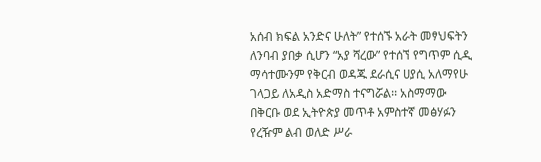አሰብ ክፍል አንድና ሁለት” የተሰኙ አራት መፃህፍትን ለንባብ ያበቃ ሲሆን “አያ ሻረው” የተሰኘ የግጥም ሲዲ ማሳተሙንም የቅርብ ወዳጁ ደራሲና ሀያሲ አለማየሁ ገላጋይ ለአዲስ አድማስ ተናግሯል፡፡ አስማማው በቅርቡ ወደ ኢትዮጵያ መጥቶ አምስተኛ መፅሃፉን የረዥም ልብ ወለድ ሥራ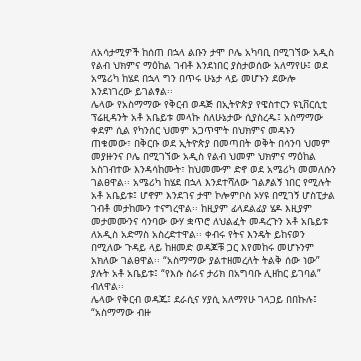ለአሳታሚዎች ከሰጠ በኋላ ልቡን ታሞ ቦሌ አካባቢ በሚገኘው አዲስ የልብ ህክምና ማዕከል ገብቶ እንደነበር ያስታወሰው አለማየሁ፤ ወደ አሜሪካ ከሄደ በኋላ ግን በጥሩ ሁኔታ ላይ መሆኑን ደውሎ እንደነገረው ይገልፃል፡፡
ሌላው የአስማማው የቅርብ ወዳጅ በኢትዮጵያ የዌስተርን ዩኒቨርሲቲ ፕሬዚዳንት አቶ አቤይቱ መላኩ ስለሁኔታው ሲያስረዱ፤ አስማማው ቀደም ሲል የካንሰር ህመም አጋጥሞት በህክምና መዳኑን ጠቁመው፣ በቅርቡ ወደ ኢትዮጵያ በመጣበት ወቅት በሳንባ ህመም መያዙንና ቦሌ በሚገኘው አዲስ የልብ ህመም ህክምና ማዕከል አስገብተው እንዳሳከሙት፣ ከህመሙም ድኖ ወደ አሜሪካ መመለሱን ገልፀዋል፡፡ አሜሪካ ከሄደ በኋላ እንደተሻለው ገልፆልኝ ነበር የሚሉት አቶ አቤይቱ፤ ሆኖም እንደገና ታሞ ኮሎምቦስ ኦሃዩ በሚገኝ ሆስፒታል ገብቶ መታከሙን ተናግረዋል፡፡ ከዚያም ፊላደልፊያ ሄዶ እዚያም መታመሙንና ሳንባው ውሃ ቋጥሮ ለህልፈት መዳረጉን አቶ አቤይቱ ለአዲስ አድማስ አስረድተዋል፡፡ ቀብሩ የትና እንዴት ይከናወን በሚለው ጉዳይ ላይ ከዘመድ ወዳጆቹ ጋር እየመከሩ መሆኑንም አክለው ገልፀዋል፡፡ “አስማማው ያልተዘመረለት ትልቅ ሰው ነው” ያሉት አቶ አቤይቱ፤ “የእሱ ስራና ታሪክ በአግባቡ ሊዘከር ይገባል” ብለዋል፡፡
ሌላው የቅርብ ወዳጁ፤ ደራሲና ሃያሲ አለማየሁ ገላጋይ በበኩሉ፤ “አስማማው ብዙ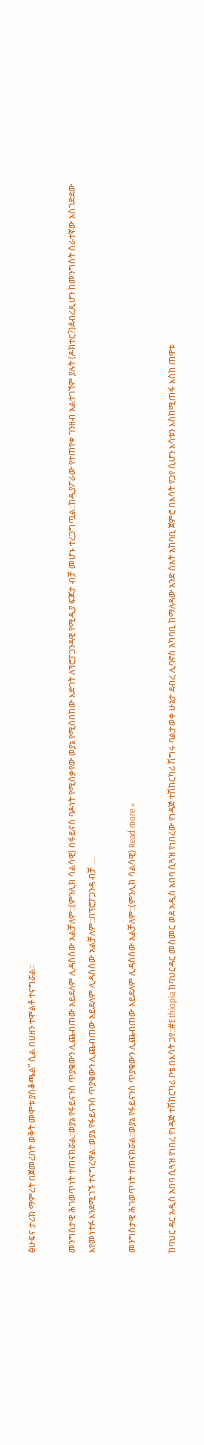ፅሁፍና ታሪክ ማምረት በጀመረበት ወቅት መሞቱ ያስቆጫል” ሲል በሀዘን ተሞልቶ ተናግሯል፡፡

መንግስታዊ ሕገወጥነት ተጠናክሯል::ወያኔ የፋይናንስ ጥያቄውን ሊጨብጠው አይደለም ሊዳስሰው አልቻለም::(ምንሊክ ሳልሳዊ) በፋይናስ ባዶነት የሚሰቃየው ወያኔ የሚሰበከው እድገት ለፕሮፓጋንዳዊ የሚዲያ ፍጆታ ብቻ መሆኑ ተረጋግጧል::ከዲያፖራው የተጠየቀ ገንዘብ አልተገኘም ያሉት (ዶክተር?)ዸብረጺሆን ከመንግስት ሰራተኛው አስገድደው እየመነተፉ እንደሚገኙ ተናግረዋል::ወያኔ የፋይናንስ ጥያቄውን ሊጨብጠው አይደለም ሊዳስሰው አልቻለም::በፕሮፓጋንዳ ብቻ …

መንግስታዊ ሕገወጥነት ተጠናክሯል::ወያኔ የፋይናንስ ጥያቄውን ሊጨብጠው አይደለም ሊዳስሰው አልቻለም::(ምንሊክ ሳልሳዊ) Read more »

ከባህር ዳር አዲስ አበባ ሲጓዝ የነበረ የነዳጅ ተሽከርካሪ ቦቴ በእሳት ጋየ::#Ethiopia ከባህርዳር መስመር ወደ አዲስ አበባ ሲጓዝ የነበረው የነዳጅ ተሽከርካሪ ሽግሩ ባልታወቀ ሁኔታ ደብረ ሊባኖስ አካባቢ ከማለዳው አንድ ሰአት አከባቢ ጀምሮ በእሳት የጋየ ሲሆን እሳቱን እስከሚጠፋ እስከ ጠዋቱ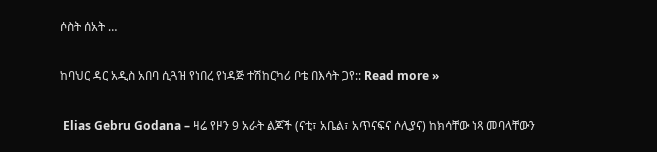ሶስት ሰአት …

ከባህር ዳር አዲስ አበባ ሲጓዝ የነበረ የነዳጅ ተሽከርካሪ ቦቴ በእሳት ጋየ:: Read more »

 Elias Gebru Godana – ዛሬ የዞን 9 አራት ልጆች (ናቲ፣ አቤል፣ አጥናፍና ሶሊያና) ከክሳቸው ነጻ መባላቸውን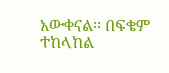አውቀናል፡፡ በፍቄም ተከላከል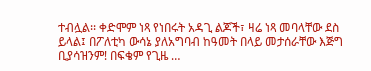ተብሏል፡፡ ቀድሞም ነጻ የነበሩት አዳጊ ልጆች፣ ዛሬ ነጻ መባላቸው ደስ ይላል፤ በፖለቲካ ውሳኔ ያለአግባብ ከዓመት በላይ መታሰራቸው እጅግ ቢያሳዝንም! በፍቄም የጊዜ …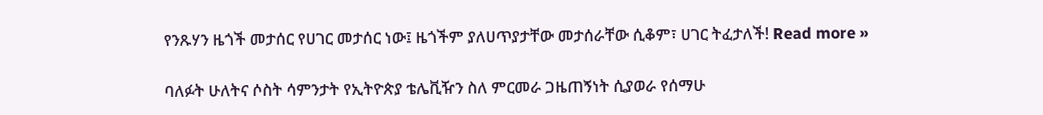የንጹሃን ዜጎች መታሰር የሀገር መታሰር ነው፤ ዜጎችም ያለሀጥያታቸው መታሰራቸው ሲቆም፣ ሀገር ትፈታለች! Read more »

ባለፉት ሁለትና ሶስት ሳምንታት የኢትዮጵያ ቴሌቪዥን ስለ ምርመራ ጋዜጠኝነት ሲያወራ የሰማሁ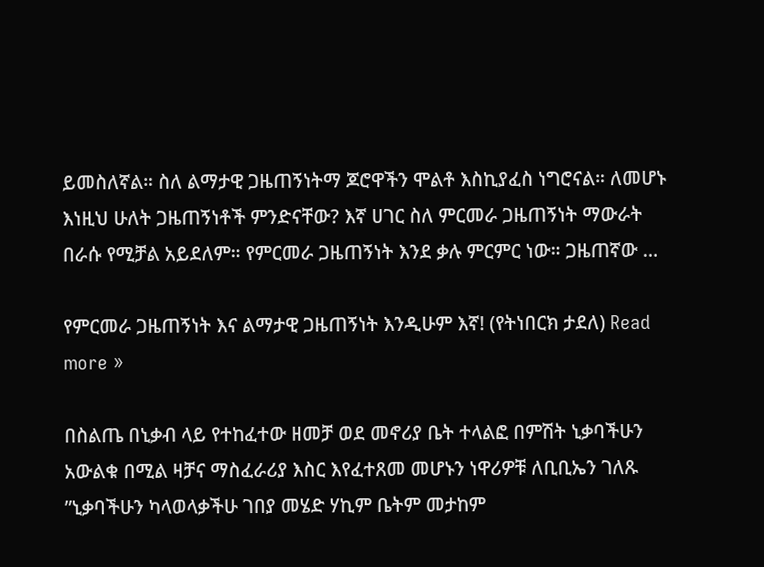ይመስለኛል። ስለ ልማታዊ ጋዜጠኝነትማ ጆሮዋችን ሞልቶ እስኪያፈስ ነግሮናል። ለመሆኑ እነዚህ ሁለት ጋዜጠኝነቶች ምንድናቸው? እኛ ሀገር ስለ ምርመራ ጋዜጠኝነት ማውራት በራሱ የሚቻል አይደለም። የምርመራ ጋዜጠኝነት እንደ ቃሉ ምርምር ነው። ጋዜጠኛው …

የምርመራ ጋዜጠኝነት እና ልማታዊ ጋዜጠኝነት እንዲሁም እኛ! (የትነበርክ ታደለ) Read more »

በስልጤ በኒቃብ ላይ የተከፈተው ዘመቻ ወደ መኖሪያ ቤት ተላልፎ በምሽት ኒቃባችሁን አውልቁ በሚል ዛቻና ማስፈራሪያ እስር እየፈተጸመ መሆኑን ነዋሪዎቹ ለቢቢኤን ገለጹ ”ኒቃባችሁን ካላወላቃችሁ ገበያ መሄድ ሃኪም ቤትም መታከም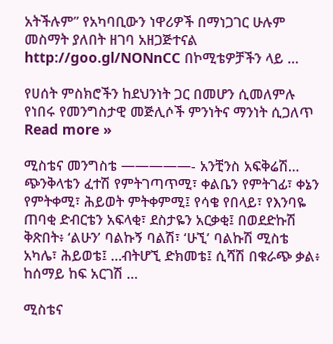አትችሉም” የአካባቢውን ነዋሪዎች በማነጋገር ሁሉም መስማት ያለበት ዘገባ አዘጋጅተናል http://goo.gl/NONnCC በኮሚቴዎቻችን ላይ …

የሀሰት ምስክሮችን ከደህንነት ጋር በመሆን ሲመለምሉ የነበሩ የመንግስታዊ መጅሊሶች ምንነትና ማንነት ሲጋለጥ Read more »

ሚስቴና መንግስቴ —————- አንቺንስ አፍቅሬሽ… ጭንቅላቴን ፈተሽ የምትገጣጥሚ፣ ቀልቤን የምትገፊ፣ ቀኔን የምትቀሚ፣ ሕይወት ምትቀምሚ፤ የሳቄ የበላይ፣ የእንባዬ ጠባቂ ድብርቴን አፍላቂ፣ ደስታዬን አርቃቂ፤ በወደድኩሽ ቅጽበት፥ ‘ልሁን’ ባልኩኝ ባልሽ፣ ‘ሁኚ’ ባልኩሽ ሚስቴ አካሌ፣ ሕይወቴ፤ …ብትሆኚ ድክመቴ፤ ሲሻሽ በቁራጭ ቃል፥ ከሰማይ ከፍ አርገሽ …

ሚስቴና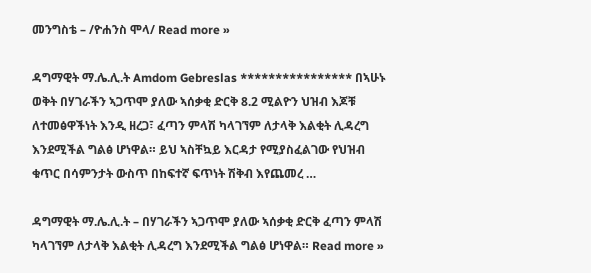መንግስቴ – /ዮሐንስ ሞላ/ Read more »

ዳግማዊት ማ.ሌ.ሊ.ት Amdom Gebreslas **************** በኣሁኑ ወቅት በሃገራችን ኣጋጥሞ ያለው ኣሰቃቂ ድርቅ 8.2 ሚልዮን ህዝብ እጆቹ ለተመፅዋችነት እንዲ ዘረጋ፣ ፈጣን ምላሽ ካላገኘም ለታላቅ እልቂት ሊዳረግ እንደሚችል ግልፅ ሆነዋል። ይህ ኣስቸኳይ እርዳታ የሚያስፈልገው የህዝብ ቁጥር በሳምንታት ውስጥ በከፍተኛ ፍጥነት ሽቅብ እየጨመረ …

ዳግማዊት ማ.ሌ.ሊ.ት – በሃገራችን ኣጋጥሞ ያለው ኣሰቃቂ ድርቅ ፈጣን ምላሽ ካላገኘም ለታላቅ እልቂት ሊዳረግ እንደሚችል ግልፅ ሆነዋል። Read more »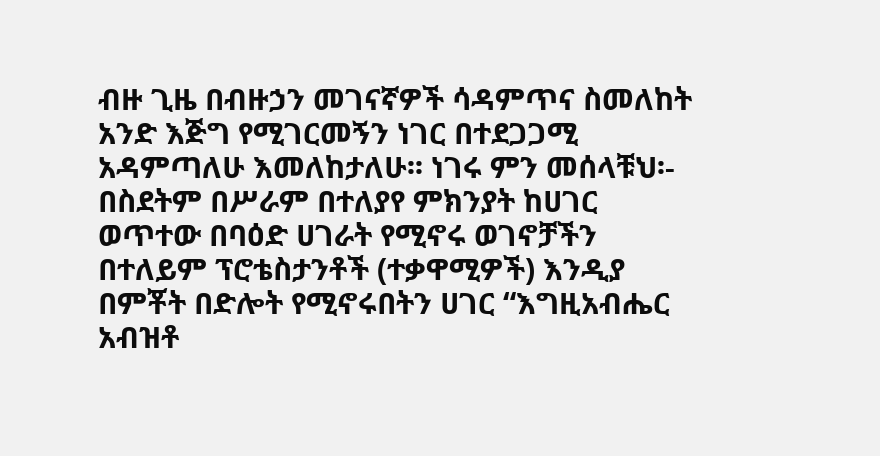ብዙ ጊዜ በብዙኃን መገናኛዎች ሳዳምጥና ስመለከት አንድ እጅግ የሚገርመኝን ነገር በተደጋጋሚ አዳምጣለሁ እመለከታለሁ፡፡ ነገሩ ምን መሰላቹህ፡- በስደትም በሥራም በተለያየ ምክንያት ከሀገር ወጥተው በባዕድ ሀገራት የሚኖሩ ወገኖቻችን በተለይም ፕሮቴስታንቶች (ተቃዋሚዎች) እንዲያ በምቾት በድሎት የሚኖሩበትን ሀገር “እግዚአብሔር አብዝቶ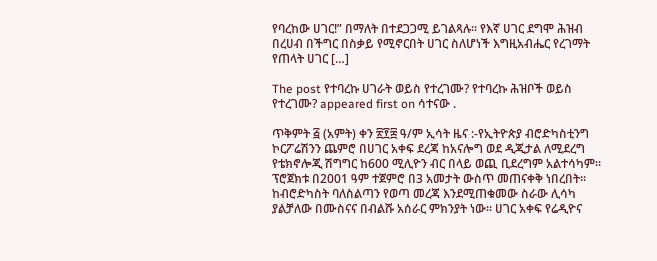የባረከው ሀገር!” በማለት በተደጋጋሚ ይገልጻሉ፡፡ የእኛ ሀገር ደግሞ ሕዝብ በረሀብ በችግር በስቃይ የሚኖርበት ሀገር ስለሆነች እግዚአብሔር የረገማት የጠላት ሀገር […]

The post የተባረኩ ሀገራት ወይስ የተረገሙ? የተባረኩ ሕዝቦች ወይስ የተረገሙ? appeared first on ሳተናው .

ጥቅምት ፭ (አምት) ቀን ፳፻፰ ዓ/ም ኢሳት ዜና :-የኢትዮጵያ ብሮድካስቲንግ ኮርፖሬሽንን ጨምሮ በሀገር አቀፍ ደረጃ ከአናሎግ ወደ ዲጂታል ለሚደረግ የቴክኖሎጂ ሽግግር ከ600 ሚሊዮን ብር በላይ ወጪ ቢደረግም አልተሳካም። ፕሮጀክቱ በ2001 ዓም ተጀምሮ በ3 አመታት ውስጥ መጠናቀቅ ነበረበት። ከብሮድካስት ባለስልጣን የወጣ መረጃ እንደሚጠቁመው ስራው ሊሳካ ያልቻለው በሙስናና በብልሹ አሰራር ምክንያት ነው። ሀገር አቀፍ የሬዲዮና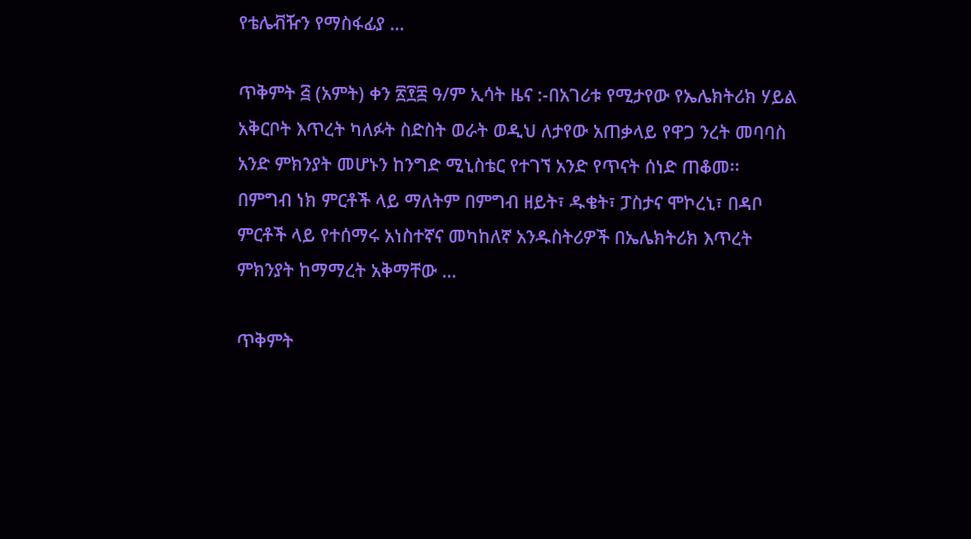የቴሌቭዥን የማስፋፊያ …

ጥቅምት ፭ (አምት) ቀን ፳፻፰ ዓ/ም ኢሳት ዜና :-በአገሪቱ የሚታየው የኤሌክትሪክ ሃይል አቅርቦት እጥረት ካለፉት ስድስት ወራት ወዲህ ለታየው አጠቃላይ የዋጋ ንረት መባባስ አንድ ምክንያት መሆኑን ከንግድ ሚኒስቴር የተገኘ አንድ የጥናት ሰነድ ጠቆመ፡፡ በምግብ ነክ ምርቶች ላይ ማለትም በምግብ ዘይት፣ ዱቄት፣ ፓስታና ሞኮረኒ፣ በዳቦ ምርቶች ላይ የተሰማሩ አነስተኛና መካከለኛ አንዱስትሪዎች በኤሌክትሪክ እጥረት ምክንያት ከማማረት አቅማቸው …

ጥቅምት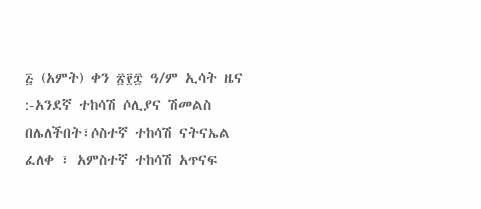፭ (አምት) ቀን ፳፻፰ ዓ/ም ኢሳት ዜና :-አንደኛ ተከሳሽ ሶሊያና ሽመልስ በሌለችበት፣ሶስተኛ ተከሳሽ ናትናኤል ፈለቀ ፣ አምስተኛ ተከሳሽ አጥናፍ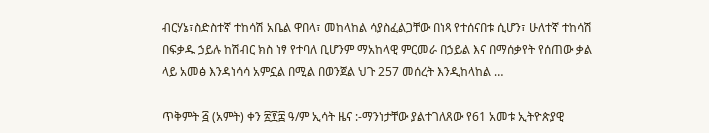ብርሃኔ፣ስድስተኛ ተከሳሽ አቤል ዋበላ፣ መከላከል ሳያስፈልጋቸው በነጻ የተሰናበቱ ሲሆን፣ ሁለተኛ ተከሳሽ በፍቃዱ ኃይሉ ከሽብር ክስ ነፃ የተባለ ቢሆንም ማአከላዊ ምርመራ በኃይል እና በማሰቃየት የሰጠው ቃል ላይ አመፅ እንዳነሳሳ አምኗል በሚል በወንጀል ህጉ 257 መሰረት እንዲከላከል …

ጥቅምት ፭ (አምት) ቀን ፳፻፰ ዓ/ም ኢሳት ዜና :-ማንነታቸው ያልተገለጸው የ61 አመቱ ኢትዮጵያዊ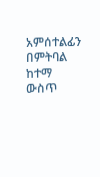አምሰተልፊን በምትባል ከተማ ውስጥ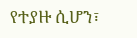የተያዙ ሲሆን፣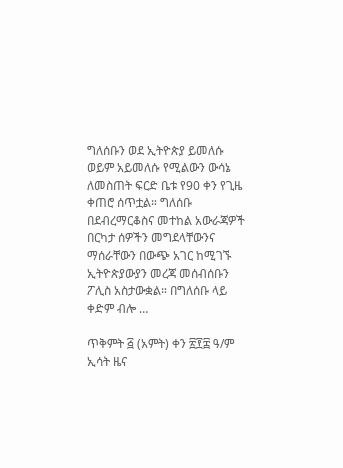ግለሰቡን ወደ ኢትዮጵያ ይመለሱ ወይም አይመለሱ የሚልውን ውሳኔ ለመስጠት ፍርድ ቤቱ የ90 ቀን የጊዜ ቀጠሮ ሰጥቷል። ግለሰቡ በደብረማርቆስና መተከል አውራጃዎች በርካታ ሰዎችን መግደላቸውንና ማሰራቸውን በውጭ አገር ከሚገኙ ኢትዮጵያውያን መረጃ መሰብሰቡን ፖሊስ አስታውቋል። በግለሰቡ ላይ ቀድም ብሎ …

ጥቅምት ፭ (አምት) ቀን ፳፻፰ ዓ/ም ኢሳት ዜና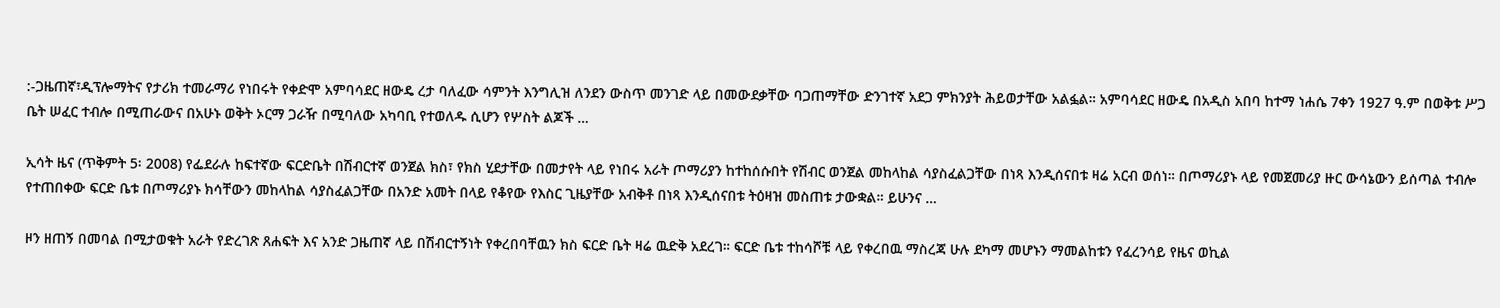:-ጋዜጠኛ፣ዲፕሎማትና የታሪክ ተመራማሪ የነበሩት የቀድሞ አምባሳደር ዘውዴ ረታ ባለፈው ሳምንት እንግሊዝ ለንደን ውስጥ መንገድ ላይ በመውደቃቸው ባጋጠማቸው ድንገተኛ አደጋ ምክንያት ሕይወታቸው አልፏል። አምባሳደር ዘውዴ በአዲስ አበባ ከተማ ነሐሴ 7ቀን 1927 ዓ.ም በወቅቱ ሥጋ ቤት ሠፈር ተብሎ በሚጠራውና በአሁኑ ወቅት ኦርማ ጋራዥ በሚባለው አካባቢ የተወለዱ ሲሆን የሦስት ልጆች …

ኢሳት ዜና (ጥቅምት 5፡ 2008) የፌደራሉ ከፍተኛው ፍርድቤት በሽብርተኛ ወንጀል ክስ፣ የክስ ሂደታቸው በመታየት ላይ የነበሩ አራት ጦማሪያን ከተከሰሱበት የሽብር ወንጀል መከላከል ሳያስፈልጋቸው በነጻ እንዲሰናበቱ ዛሬ አርብ ወሰነ። በጦማሪያኑ ላይ የመጀመሪያ ዙር ውሳኔውን ይሰጣል ተብሎ የተጠበቀው ፍርድ ቤቱ በጦማሪያኑ ክሳቸውን መከላከል ሳያስፈልጋቸው በአንድ አመት በላይ የቆየው የእስር ጊዜያቸው አብቅቶ በነጻ እንዲሰናበቱ ትዕዛዝ መስጠቱ ታውቋል። ይሁንና …

ዞን ዘጠኝ በመባል በሚታወቁት አራት የድረገጽ ጸሐፍት እና አንድ ጋዜጠኛ ላይ በሽብርተኝነት የቀረበባቸዉን ክስ ፍርድ ቤት ዛሬ ዉድቅ አደረገ። ፍርድ ቤቱ ተከሳሾቹ ላይ የቀረበዉ ማስረጃ ሁሉ ደካማ መሆኑን ማመልከቱን የፈረንሳይ የዜና ወኪል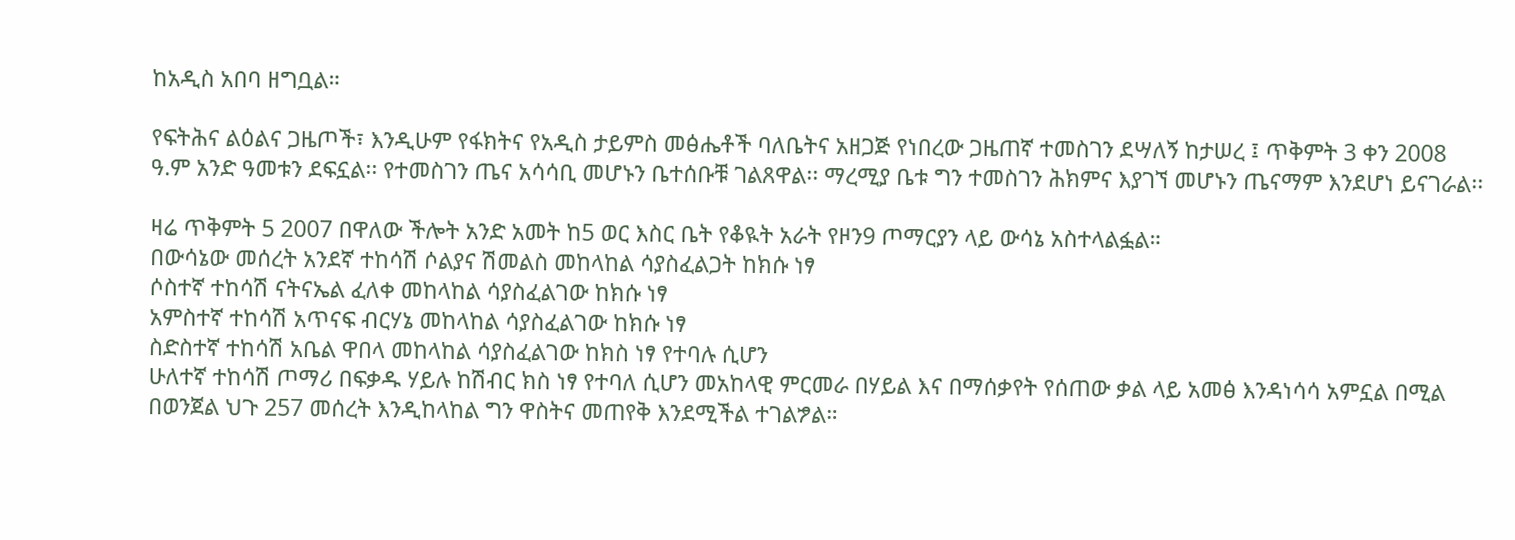ከአዲስ አበባ ዘግቧል።

የፍትሕና ልዕልና ጋዜጦች፣ እንዲሁም የፋክትና የአዲስ ታይምስ መፅሔቶች ባለቤትና አዘጋጅ የነበረው ጋዜጠኛ ተመስገን ደሣለኝ ከታሠረ ፤ ጥቅምት 3 ቀን 2008 ዓ.ም አንድ ዓመቱን ደፍኗል፡፡ የተመስገን ጤና አሳሳቢ መሆኑን ቤተሰቡቹ ገልጸዋል፡፡ ማረሚያ ቤቱ ግን ተመስገን ሕክምና እያገኘ መሆኑን ጤናማም እንደሆነ ይናገራል፡፡

ዛሬ ጥቅምት 5 2007 በዋለው ችሎት አንድ አመት ከ5 ወር እስር ቤት የቆዪት አራት የዞን9 ጦማርያን ላይ ውሳኔ አስተላልፏል።
በውሳኔው መሰረት አንደኛ ተከሳሽ ሶልያና ሽመልስ መከላከል ሳያስፈልጋት ከክሱ ነፃ
ሶስተኛ ተከሳሽ ናትናኤል ፈለቀ መከላከል ሳያስፈልገው ከክሱ ነፃ
አምስተኛ ተከሳሽ አጥናፍ ብርሃኔ መከላከል ሳያስፈልገው ከክሱ ነፃ
ስድስተኛ ተከሳሽ አቤል ዋበላ መከላከል ሳያስፈልገው ከክስ ነፃ የተባሉ ሲሆን
ሁለተኛ ተከሳሽ ጦማሪ በፍቃዱ ሃይሉ ከሽብር ክስ ነፃ የተባለ ሲሆን መአከላዊ ምርመራ በሃይል እና በማሰቃየት የሰጠው ቃል ላይ አመፅ እንዳነሳሳ አምኗል በሚል በወንጀል ህጉ 257 መሰረት እንዲከላከል ግን ዋስትና መጠየቅ እንደሚችል ተገልፇል።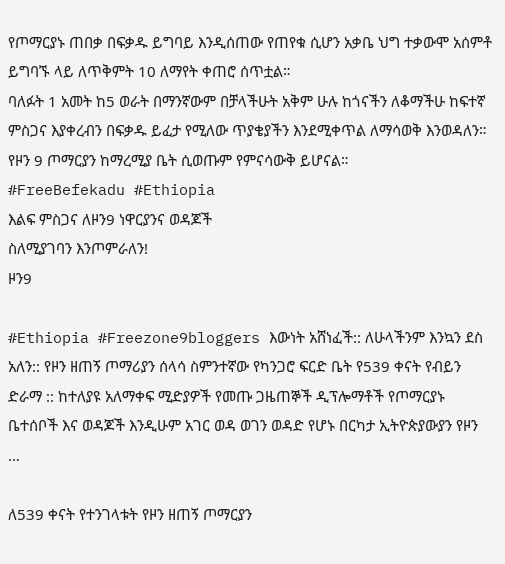የጦማርያኑ ጠበቃ በፍቃዱ ይግባይ እንዲሰጠው የጠየቁ ሲሆን አቃቤ ህግ ተቃውሞ አሰምቶ ይግባኙ ላይ ለጥቅምት 10 ለማየት ቀጠሮ ሰጥቷል።
ባለፉት 1 አመት ከ5 ወራት በማንኛውም በቻላችሁት አቅም ሁሉ ከጎናችን ለቆማችሁ ከፍተኛ ምስጋና እያቀረብን በፍቃዱ ይፈታ የሚለው ጥያቄያችን እንደሚቀጥል ለማሳወቅ እንወዳለን።
የዞን 9 ጦማርያን ከማረሚያ ቤት ሲወጡም የምናሳውቅ ይሆናል።
#FreeBefekadu #Ethiopia
እልፍ ምስጋና ለዞን9 ነዋርያንና ወዳጆች
ስለሚያገባን እንጦምራለን!
ዞን9

#Ethiopia #Freezone9bloggers እውነት አሸነፈች:: ለሁላችንም እንኳን ደስ አለን:: የዞን ዘጠኝ ጦማሪያን ሰላሳ ስምንተኛው የካንጋሮ ፍርድ ቤት የ539 ቀናት የብይን ድራማ :: ከተለያዩ አለማቀፍ ሚድያዎች የመጡ ጋዜጠኞች ዲፕሎማቶች የጦማርያኑ ቤተሰቦች እና ወዳጆች እንዲሁም አገር ወዳ ወገን ወዳድ የሆኑ በርካታ ኢትዮጵያውያን የዞን …

ለ539 ቀናት የተንገላቱት የዞን ዘጠኝ ጦማርያን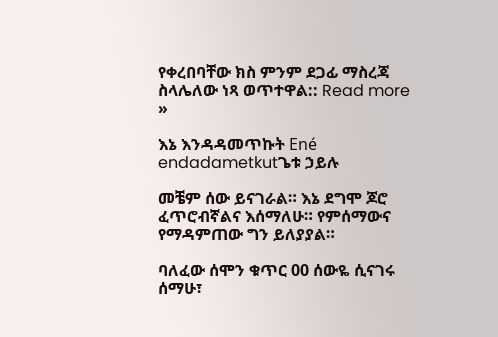የቀረበባቸው ክስ ምንም ደጋፊ ማስረጃ ስላሌለው ነጻ ወጥተዋል:: Read more »

እኔ እንዳዳመጥኩት Ené endadametkutጌቱ ኃይሉ

መቼም ሰው ይናገራል። እኔ ደግሞ ጆሮ ፈጥሮብኛልና እሰማለሁ። የምሰማውና የማዳምጠው ግን ይለያያል።

ባለፈው ሰሞን ቁጥር 00 ሰውዬ ሲናገሩ ሰማሁ፣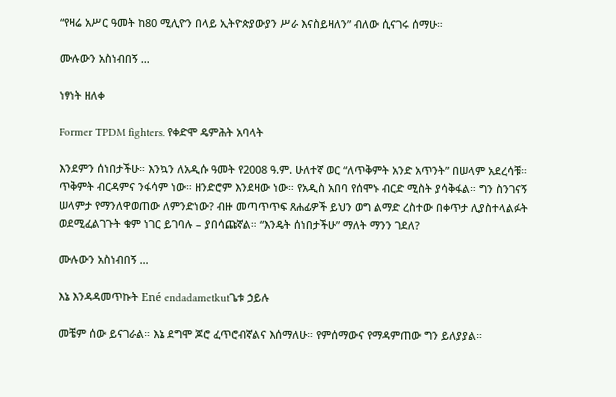“የዛሬ አሥር ዓመት ከ80 ሚሊዮን በላይ ኢትዮጵያውያን ሥራ እናስይዛለን” ብለው ሲናገሩ ሰማሁ።

ሙሉውን አስነብበኝ …

ነፃነት ዘለቀ

Former TPDM fighters. የቀድሞ ዴምሕት አባላት

እንደምን ሰነበታችሁ። እንኳን ለአዲሱ ዓመት የ2008 ዓ.ም. ሁለተኛ ወር “ለጥቅምት አንድ አጥንት” በሠላም አደረሳቹ። ጥቅምት ብርዳምና ንፋሳም ነው። ዘንድሮም እንደዛው ነው። የአዲስ አበባ የሰሞኑ ብርድ ሚስት ያሳቅፋል። ግን ስንገናኝ ሠላምታ የማንለዋወጠው ለምንድነው? ብዙ መጣጥጥፍ ጸሐፊዎች ይህን ወግ ልማድ ረስተው በቀጥታ ሊያስተላልፉት ወደሚፈልገጉት ቁም ነገር ይገባሉ – ያበሳጩኛል። “እንዴት ሰነበታችሁ” ማለት ማንን ገደለ?

ሙሉውን አስነብበኝ …

እኔ እንዳዳመጥኩት Ené endadametkutጌቱ ኃይሉ

መቼም ሰው ይናገራል። እኔ ደግሞ ጆሮ ፈጥሮብኛልና እሰማለሁ። የምሰማውና የማዳምጠው ግን ይለያያል።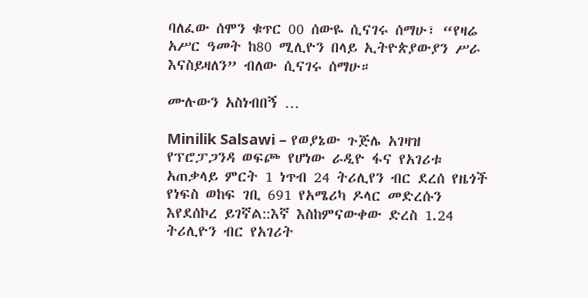ባለፈው ሰሞን ቁጥር 00 ሰውዬ ሲናገሩ ሰማሁ፣ “የዛሬ አሥር ዓመት ከ80 ሚሊዮን በላይ ኢትዮጵያውያን ሥራ እናስይዛለን” ብለው ሲናገሩ ሰማሁ።

ሙሉውን አስነብበኝ …

Minilik Salsawi – የወያኔው ጉጅሌ አገዛዝ የፕሮፓጋንዳ ወፍጮ የሆነው ራዲዮ ፋና የአገሪቱ አጠቃላይ ምርት 1 ነጥብ 24 ትሪሊየን ብር ደረሰ የዜጎች የነፍስ ወከፍ ገቢ 691 የአሜሪካ ዶላር መድረሱን እየደሰኮረ ይገኛል::እኛ እስከምናውቀው ድረስ 1.24 ትሪሊዮን ብር የአገሪት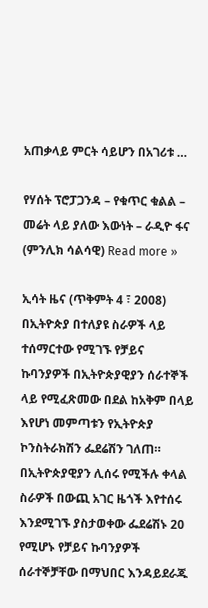አጠቃላይ ምርት ሳይሆን በአገሪቱ …

የሃሰት ፕሮፓጋንዳ – የቁጥር ቁልል – መሬት ላይ ያለው እውነት – ራዲዮ ፋና (ምንሊክ ሳልሳዊ) Read more »

ኢሳት ዜና (ጥቅምት 4 ፣ 2008) በኢትዮጵያ በተለያዩ ስራዎች ላይ ተሰማርተው የሚገኙ የቻይና ኩባንያዎች በኢትዮጵያዊያን ሰራተኞች ላይ የሚፈጽመው በደል ከአቅም በላይ እየሆነ መምጣቱን የኢትዮጵያ ኮንስትራክሽን ፌደሬሽን ገለጠ። በኢትዮጵያዊያን ሊሰሩ የሚችሉ ቀላል ስራዎች በውጪ አገር ዜጎች እየተሰሩ እንደሚገኙ ያስታወቀው ፌደሬሽኑ 20 የሚሆኑ የቻይና ኩባንያዎች ሰራተኞቻቸው በማህበር እንዳይደራጁ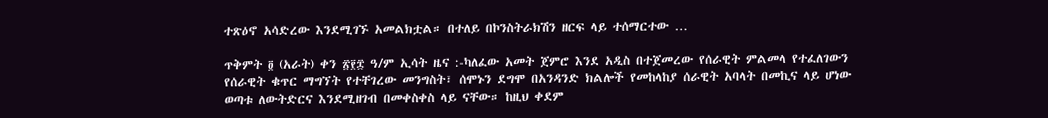ተጽዕኖ አሳድረው እንደሚገኙ አመልክቷል። በተለይ በኮንስትራክሽን ዘርፍ ላይ ተሰማርተው …

ጥቅምት ፬ (አራት) ቀን ፳፻፰ ዓ/ም ኢሳት ዜና :-ካለፈው አመት ጀምሮ እንደ አዲስ በተጀመረው የሰራዊት ምልመላ የተፈለገውን የሰራዊት ቁጥር ማግኘት የተቸገረው መንግስት፣ ሰሞኑን ደግሞ በአንዳንድ ክልሎች የመከላከያ ሰራዊት አባላት በመኪና ላይ ሆነው ወጣቱ ለውትድርና እንደሚዘገብ በመቀስቀስ ላይ ናቸው። ከዚህ ቀደም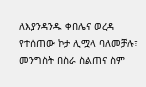ለእያንዳንዱ ቀበሌና ወረዳ የተሰጠው ኮታ ሊሟላ ባለመቻሉ፣ መንግስት በስራ ስልጠና ስም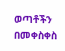ወጣቶችን በመቀስቀስ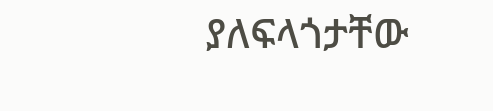ያለፍላጎታቸው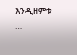እንዲዘምቱ …